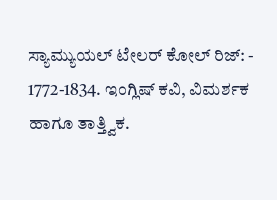ಸ್ಯಾಮ್ಯುಯಲ್ ಟೇಲರ್ ಕೋಲ್ ರಿಜ್: -
1772-1834. ಇಂಗ್ಲಿಷ್ ಕವಿ, ವಿಮರ್ಶಕ ಹಾಗೂ ತಾತ್ತ್ವಿಕ.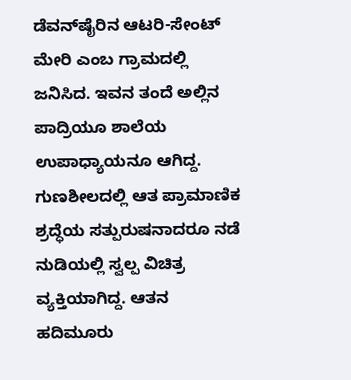ಡೆವನ್‍ಷೈರಿನ ಆಟರಿ-ಸೇಂಟ್ ಮೇರಿ ಎಂಬ ಗ್ರಾಮದಲ್ಲಿ ಜನಿಸಿದ. ಇವನ ತಂದೆ ಅಲ್ಲಿನ ಪಾದ್ರಿಯೂ ಶಾಲೆಯ ಉಪಾಧ್ಯಾಯನೂ ಆಗಿದ್ದ. ಗುಣಶೀಲದಲ್ಲಿ ಆತ ಪ್ರಾಮಾಣಿಕ ಶ್ರದ್ಧೆಯ ಸತ್ಪುರುಷನಾದರೂ ನಡೆ ನುಡಿಯಲ್ಲಿ ಸ್ವಲ್ಪ ವಿಚಿತ್ರ ವ್ಯಕ್ತಿಯಾಗಿದ್ದ. ಆತನ ಹದಿಮೂರು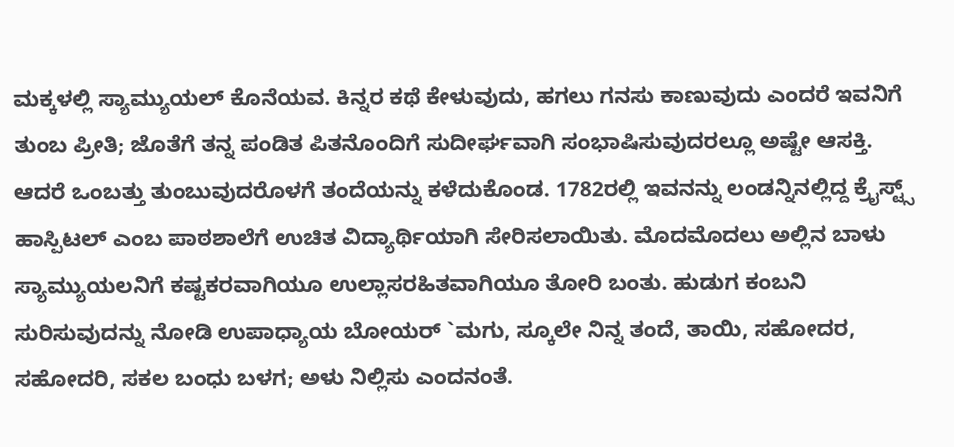ಮಕ್ಕಳಲ್ಲಿ ಸ್ಯಾಮ್ಯುಯಲ್ ಕೊನೆಯವ. ಕಿನ್ನರ ಕಥೆ ಕೇಳುವುದು, ಹಗಲು ಗನಸು ಕಾಣುವುದು ಎಂದರೆ ಇವನಿಗೆ ತುಂಬ ಪ್ರೀತಿ; ಜೊತೆಗೆ ತನ್ನ ಪಂಡಿತ ಪಿತನೊಂದಿಗೆ ಸುದೀರ್ಘವಾಗಿ ಸಂಭಾಷಿಸುವುದರಲ್ಲೂ ಅಷ್ಟೇ ಆಸಕ್ತಿ. ಆದರೆ ಒಂಬತ್ತು ತುಂಬುವುದರೊಳಗೆ ತಂದೆಯನ್ನು ಕಳೆದುಕೊಂಡ. 1782ರಲ್ಲಿ ಇವನನ್ನು ಲಂಡನ್ನಿನಲ್ಲಿದ್ದ ಕ್ರೈಸ್ಟ್ಸ್ ಹಾಸ್ಪಿಟಲ್ ಎಂಬ ಪಾಠಶಾಲೆಗೆ ಉಚಿತ ವಿದ್ಯಾರ್ಥಿಯಾಗಿ ಸೇರಿಸಲಾಯಿತು. ಮೊದಮೊದಲು ಅಲ್ಲಿನ ಬಾಳು ಸ್ಯಾಮ್ಯುಯಲನಿಗೆ ಕಷ್ಟಕರವಾಗಿಯೂ ಉಲ್ಲಾಸರಹಿತವಾಗಿಯೂ ತೋರಿ ಬಂತು. ಹುಡುಗ ಕಂಬನಿ ಸುರಿಸುವುದನ್ನು ನೋಡಿ ಉಪಾಧ್ಯಾಯ ಬೋಯರ್ `ಮಗು, ಸ್ಕೂಲೇ ನಿನ್ನ ತಂದೆ, ತಾಯಿ, ಸಹೋದರ, ಸಹೋದರಿ, ಸಕಲ ಬಂಧು ಬಳಗ; ಅಳು ನಿಲ್ಲಿಸು ಎಂದನಂತೆ.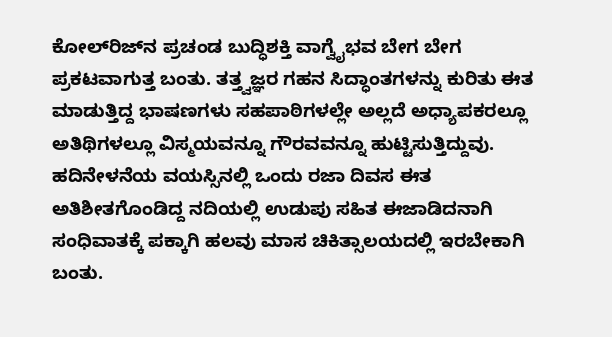ಕೋಲ್‍ರಿಜ್‍ನ ಪ್ರಚಂಡ ಬುದ್ಧಿಶಕ್ತಿ ವಾಗ್ವೈಭವ ಬೇಗ ಬೇಗ ಪ್ರಕಟವಾಗುತ್ತ ಬಂತು. ತತ್ತ್ವಜ್ಞರ ಗಹನ ಸಿದ್ಧಾಂತಗಳನ್ನು ಕುರಿತು ಈತ ಮಾಡುತ್ತಿದ್ದ ಭಾಷಣಗಳು ಸಹಪಾಠಿಗಳಲ್ಲೇ ಅಲ್ಲದೆ ಅಧ್ಯಾಪಕರಲ್ಲೂ ಅತಿಥಿಗಳಲ್ಲೂ ವಿಸ್ಮಯವನ್ನೂ ಗೌರವವನ್ನೂ ಹುಟ್ಟಿಸುತ್ತಿದ್ದುವು. ಹದಿನೇಳನೆಯ ವಯಸ್ಸಿನಲ್ಲಿ ಒಂದು ರಜಾ ದಿವಸ ಈತ ಅತಿಶೀತಗೊಂಡಿದ್ದ ನದಿಯಲ್ಲಿ ಉಡುಪು ಸಹಿತ ಈಜಾಡಿದನಾಗಿ ಸಂಧಿವಾತಕ್ಕೆ ಪಕ್ಕಾಗಿ ಹಲವು ಮಾಸ ಚಿಕಿತ್ಸಾಲಯದಲ್ಲಿ ಇರಬೇಕಾಗಿ ಬಂತು.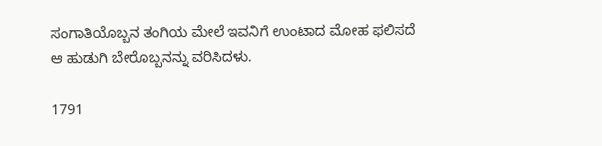ಸಂಗಾತಿಯೊಬ್ಬನ ತಂಗಿಯ ಮೇಲೆ ಇವನಿಗೆ ಉಂಟಾದ ಮೋಹ ಫಲಿಸದೆ ಆ ಹುಡುಗಿ ಬೇರೊಬ್ಬನನ್ನು ವರಿಸಿದಳು.

1791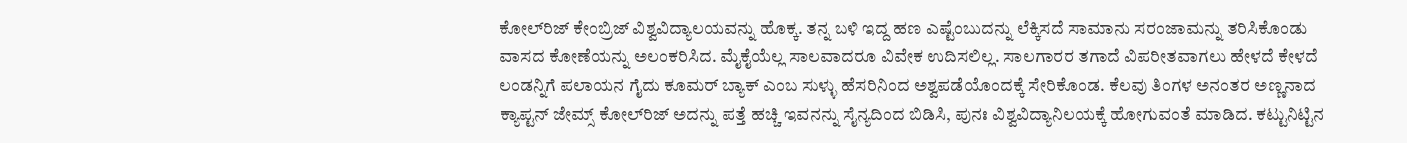ಕೋಲ್‍ರಿಜ್ ಕೇಂಬ್ರಿಜ್ ವಿಶ್ವವಿದ್ಯಾಲಯವನ್ನು ಹೊಕ್ಕ. ತನ್ನ ಬಳಿ ಇದ್ದ ಹಣ ಎಷ್ಟೆಂಬುದನ್ನು ಲೆಕ್ಕಿಸದೆ ಸಾಮಾನು ಸರಂಜಾಮನ್ನು ತರಿಸಿಕೊಂಡು ವಾಸದ ಕೋಣೆಯನ್ನು ಅಲಂಕರಿಸಿದ. ಮೈಕೈಯೆಲ್ಲ ಸಾಲವಾದರೂ ವಿವೇಕ ಉದಿಸಲಿಲ್ಲ. ಸಾಲಗಾರರ ತಗಾದೆ ವಿಪರೀತವಾಗಲು ಹೇಳದೆ ಕೇಳದೆ ಲಂಡನ್ನಿಗೆ ಪಲಾಯನ ಗೈದು ಕೂಮರ್ ಬ್ಯಾಕ್ ಎಂಬ ಸುಳ್ಳು ಹೆಸರಿನಿಂದ ಅಶ್ವಪಡೆಯೊಂದಕ್ಕೆ ಸೇರಿಕೊಂಡ. ಕೆಲವು ತಿಂಗಳ ಅನಂತರ ಅಣ್ಣನಾದ ಕ್ಯಾಪ್ಟನ್ ಜೇಮ್ಸ್ ಕೋಲ್‍ರಿಜ್ ಅದನ್ನು ಪತ್ತೆ ಹಚ್ಚಿ ಇವನನ್ನು ಸೈನ್ಯದಿಂದ ಬಿಡಿಸಿ, ಪುನಃ ವಿಶ್ವವಿದ್ಯಾನಿಲಯಕ್ಕೆ ಹೋಗುವಂತೆ ಮಾಡಿದ. ಕಟ್ಟುನಿಟ್ಟಿನ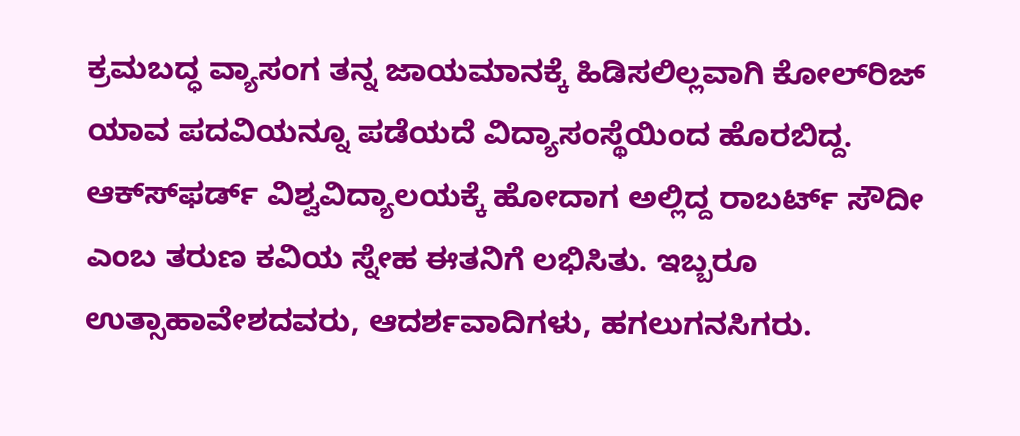ಕ್ರಮಬದ್ಧ ವ್ಯಾಸಂಗ ತನ್ನ ಜಾಯಮಾನಕ್ಕೆ ಹಿಡಿಸಲಿಲ್ಲವಾಗಿ ಕೋಲ್‍ರಿಜ್ ಯಾವ ಪದವಿಯನ್ನೂ ಪಡೆಯದೆ ವಿದ್ಯಾಸಂಸ್ಥೆಯಿಂದ ಹೊರಬಿದ್ದ. ಆಕ್ಸ್‍ಫರ್ಡ್ ವಿಶ್ವವಿದ್ಯಾಲಯಕ್ಕೆ ಹೋದಾಗ ಅಲ್ಲಿದ್ದ ರಾಬರ್ಟ್ ಸೌದೀ ಎಂಬ ತರುಣ ಕವಿಯ ಸ್ನೇಹ ಈತನಿಗೆ ಲಭಿಸಿತು. ಇಬ್ಬರೂ ಉತ್ಸಾಹಾವೇಶದವರು, ಆದರ್ಶವಾದಿಗಳು, ಹಗಲುಗನಸಿಗರು.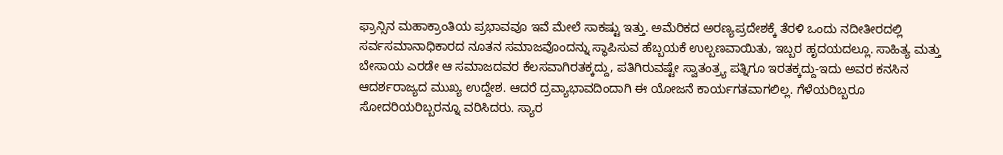ಫ್ರಾನ್ಸಿನ ಮಹಾಕ್ರಾಂತಿಯ ಪ್ರಭಾವವೂ ಇವೆ ಮೇಲೆ ಸಾಕಷ್ಟು ಇತ್ತು. ಅಮೆರಿಕದ ಅರಣ್ಯಪ್ರದೇಶಕ್ಕೆ ತೆರಳಿ ಒಂದು ನದೀತೀರದಲ್ಲಿ ಸರ್ವಸಮಾನಾಧಿಕಾರದ ನೂತನ ಸಮಾಜವೊಂದನ್ನು ಸ್ಥಾಪಿಸುವ ಹೆಬ್ಬಯಕೆ ಉಲ್ಬಣವಾಯಿತು, ಇಬ್ಬರ ಹೃದಯದಲ್ಲೂ. ಸಾಹಿತ್ಯ ಮತ್ತು ಬೇಸಾಯ ಎರಡೇ ಆ ಸಮಾಜದವರ ಕೆಲಸವಾಗಿರತಕ್ಕದ್ದು, ಪತಿಗಿರುವಷ್ಟೇ ಸ್ವಾತಂತ್ರ್ಯ ಪತ್ನಿಗೂ ಇರತಕ್ಕದ್ದು-ಇದು ಅವರ ಕನಸಿನ ಆದರ್ಶರಾಜ್ಯದ ಮುಖ್ಯ ಉದ್ದೇಶ. ಆದರೆ ದ್ರವ್ಯಾಭಾವದಿಂದಾಗಿ ಈ ಯೋಜನೆ ಕಾರ್ಯಗತವಾಗಲಿಲ್ಲ. ಗೆಳೆಯರಿಬ್ಬರೂ ಸೋದರಿಯರಿಬ್ಬರನ್ನೂ ವರಿಸಿದರು. ಸ್ಯಾರ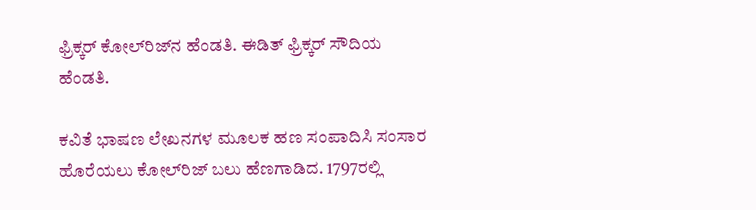ಫ್ರಿಕ್ಕರ್ ಕೋಲ್‍ರಿಜ್‍ನ ಹೆಂಡತಿ. ಈಡಿತ್ ಫ್ರಿಕ್ಕರ್ ಸೌದಿಯ ಹೆಂಡತಿ.

ಕವಿತೆ ಭಾಷಣ ಲೇಖನಗಳ ಮೂಲಕ ಹಣ ಸಂಪಾದಿಸಿ ಸಂಸಾರ ಹೊರೆಯಲು ಕೋಲ್‍ರಿಜ್ ಬಲು ಹೆಣಗಾಡಿದ. 1797ರಲ್ಲಿ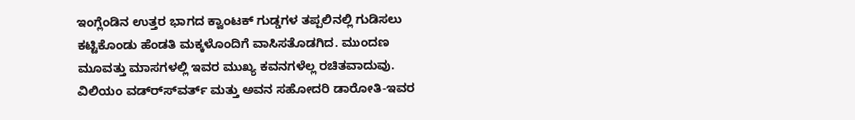ಇಂಗ್ಲೆಂಡಿನ ಉತ್ತರ ಭಾಗದ ಕ್ವಾಂಟಕ್ ಗುಡ್ಡಗಳ ತಪ್ಪಲಿನಲ್ಲಿ ಗುಡಿಸಲು ಕಟ್ಟಿಕೊಂಡು ಹೆಂಡತಿ ಮಕ್ಕಳೊಂದಿಗೆ ವಾಸಿಸತೊಡಗಿದ. ಮುಂದಣ ಮೂವತ್ತು ಮಾಸಗಳಲ್ಲಿ ಇವರ ಮುಖ್ಯ ಕವನಗಳೆಲ್ಲ ರಚಿತವಾದುವು. ವಿಲಿಯಂ ವಡ್ರ್ಸ್‍ವರ್ತ್ ಮತ್ತು ಅವನ ಸಹೋದರಿ ಡಾರೋತಿ-ಇವರ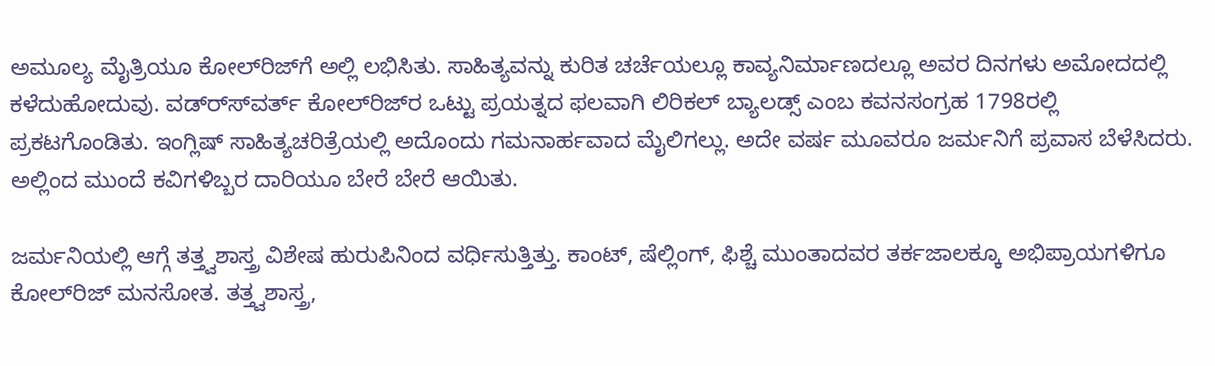ಅಮೂಲ್ಯ ಮೈತ್ರಿಯೂ ಕೋಲ್‍ರಿಜ್‍ಗೆ ಅಲ್ಲಿ ಲಭಿಸಿತು. ಸಾಹಿತ್ಯವನ್ನು ಕುರಿತ ಚರ್ಚೆಯಲ್ಲೂ ಕಾವ್ಯನಿರ್ಮಾಣದಲ್ಲೂ ಅವರ ದಿನಗಳು ಅಮೋದದಲ್ಲಿ ಕಳೆದುಹೋದುವು. ವಡ್ರ್ಸ್‍ವರ್ತ್ ಕೋಲ್‍ರಿಜ್‍ರ ಒಟ್ಟು ಪ್ರಯತ್ನದ ಫಲವಾಗಿ ಲಿರಿಕಲ್ ಬ್ಯಾಲಡ್ಸ್ ಎಂಬ ಕವನಸಂಗ್ರಹ 1798ರಲ್ಲಿ ಪ್ರಕಟಗೊಂಡಿತು. ಇಂಗ್ಲಿಷ್ ಸಾಹಿತ್ಯಚರಿತ್ರೆಯಲ್ಲಿ ಅದೊಂದು ಗಮನಾರ್ಹವಾದ ಮೈಲಿಗಲ್ಲು. ಅದೇ ವರ್ಷ ಮೂವರೂ ಜರ್ಮನಿಗೆ ಪ್ರವಾಸ ಬೆಳೆಸಿದರು. ಅಲ್ಲಿಂದ ಮುಂದೆ ಕವಿಗಳಿಬ್ಬರ ದಾರಿಯೂ ಬೇರೆ ಬೇರೆ ಆಯಿತು.

ಜರ್ಮನಿಯಲ್ಲಿ ಆಗ್ಗೆ ತತ್ತ್ವಶಾಸ್ತ್ರ ವಿಶೇಷ ಹುರುಪಿನಿಂದ ವರ್ಧಿಸುತ್ತಿತ್ತು. ಕಾಂಟ್, ಷೆಲ್ಲಿಂಗ್, ಫಿಶ್ಚೆ ಮುಂತಾದವರ ತರ್ಕಜಾಲಕ್ಕೂ ಅಭಿಪ್ರಾಯಗಳಿಗೂ ಕೋಲ್‍ರಿಜ್ ಮನಸೋತ. ತತ್ತ್ವಶಾಸ್ತ್ರ,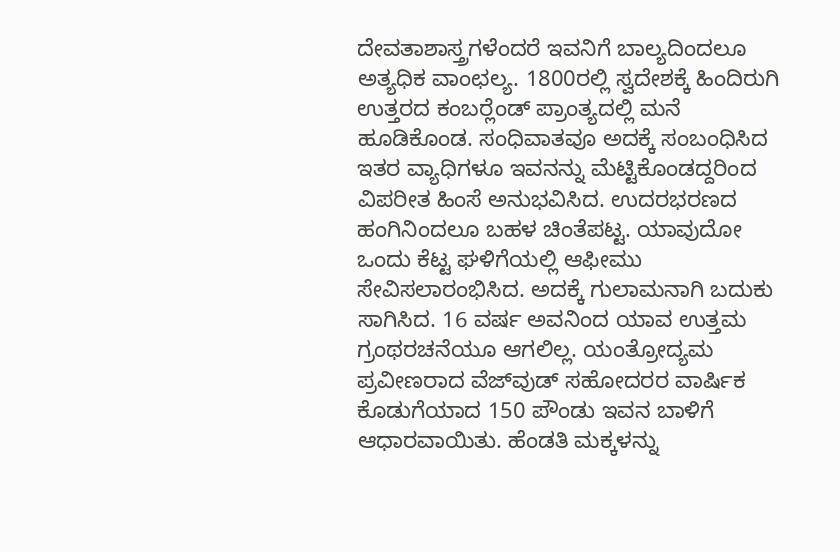ದೇವತಾಶಾಸ್ತ್ರಗಳೆಂದರೆ ಇವನಿಗೆ ಬಾಲ್ಯದಿಂದಲೂ ಅತ್ಯಧಿಕ ವಾಂಛಲ್ಯ. 1800ರಲ್ಲಿ ಸ್ವದೇಶಕ್ಕೆ ಹಿಂದಿರುಗಿ ಉತ್ತರದ ಕಂಬರ್‍ಲೆಂಡ್ ಪ್ರಾಂತ್ಯದಲ್ಲಿ ಮನೆ ಹೂಡಿಕೊಂಡ. ಸಂಧಿವಾತವೂ ಅದಕ್ಕೆ ಸಂಬಂಧಿಸಿದ ಇತರ ವ್ಯಾಧಿಗಳೂ ಇವನನ್ನು ಮೆಟ್ಟಿಕೊಂಡದ್ದರಿಂದ ವಿಪರೀತ ಹಿಂಸೆ ಅನುಭವಿಸಿದ. ಉದರಭರಣದ ಹಂಗಿನಿಂದಲೂ ಬಹಳ ಚಿಂತೆಪಟ್ಟ. ಯಾವುದೋ ಒಂದು ಕೆಟ್ಟ ಘಳಿಗೆಯಲ್ಲಿ ಆಫೀಮು ಸೇವಿಸಲಾರಂಭಿಸಿದ. ಅದಕ್ಕೆ ಗುಲಾಮನಾಗಿ ಬದುಕು ಸಾಗಿಸಿದ. 16 ವರ್ಷ ಅವನಿಂದ ಯಾವ ಉತ್ತಮ ಗ್ರಂಥರಚನೆಯೂ ಆಗಲಿಲ್ಲ. ಯಂತ್ರೋದ್ಯಮ ಪ್ರವೀಣರಾದ ವೆಜ್‍ವುಡ್ ಸಹೋದರರ ವಾರ್ಷಿಕ ಕೊಡುಗೆಯಾದ 150 ಪೌಂಡು ಇವನ ಬಾಳಿಗೆ ಆಧಾರವಾಯಿತು. ಹೆಂಡತಿ ಮಕ್ಕಳನ್ನು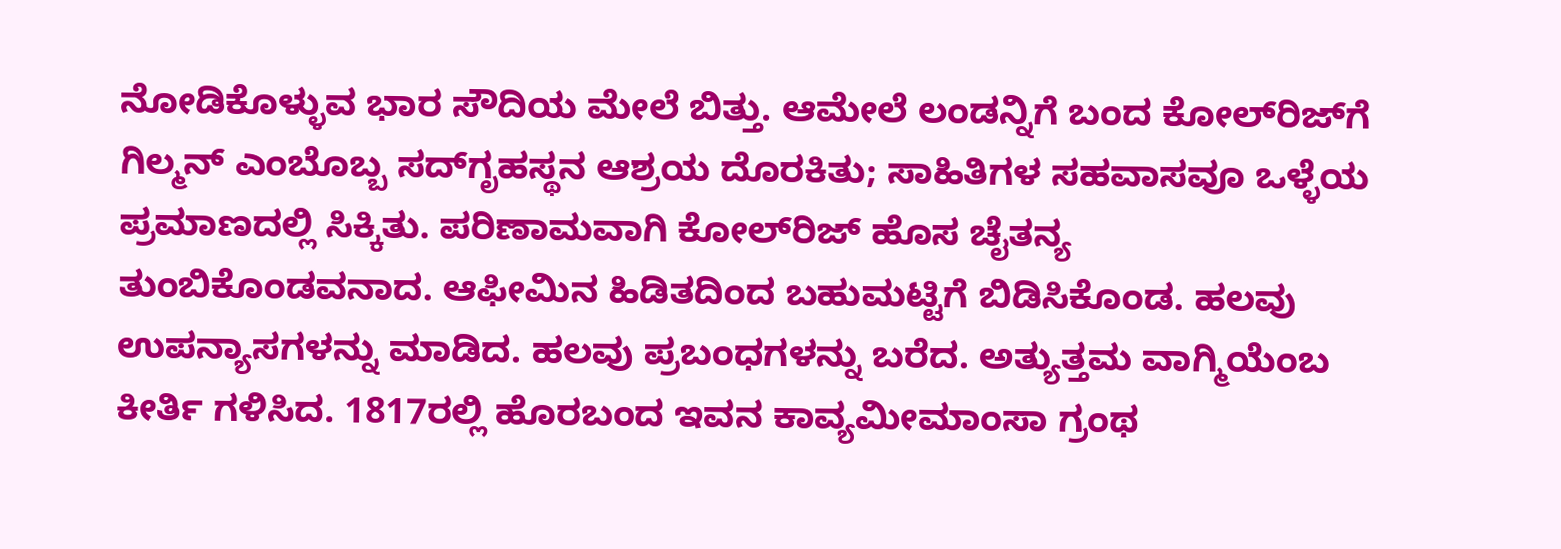ನೋಡಿಕೊಳ್ಳುವ ಭಾರ ಸೌದಿಯ ಮೇಲೆ ಬಿತ್ತು. ಆಮೇಲೆ ಲಂಡನ್ನಿಗೆ ಬಂದ ಕೋಲ್‍ರಿಜ್‍ಗೆ ಗಿಲ್ಮನ್ ಎಂಬೊಬ್ಬ ಸದ್‍ಗೃಹಸ್ಥನ ಆಶ್ರಯ ದೊರಕಿತು; ಸಾಹಿತಿಗಳ ಸಹವಾಸವೂ ಒಳ್ಳೆಯ ಪ್ರಮಾಣದಲ್ಲಿ ಸಿಕ್ಕಿತು. ಪರಿಣಾಮವಾಗಿ ಕೋಲ್‍ರಿಜ್ ಹೊಸ ಚೈತನ್ಯ ತುಂಬಿಕೊಂಡವನಾದ. ಆಫೀಮಿನ ಹಿಡಿತದಿಂದ ಬಹುಮಟ್ಟಿಗೆ ಬಿಡಿಸಿಕೊಂಡ. ಹಲವು ಉಪನ್ಯಾಸಗಳನ್ನು ಮಾಡಿದ. ಹಲವು ಪ್ರಬಂಧಗಳನ್ನು ಬರೆದ. ಅತ್ಯುತ್ತಮ ವಾಗ್ಮಿಯೆಂಬ ಕೀರ್ತಿ ಗಳಿಸಿದ. 1817ರಲ್ಲಿ ಹೊರಬಂದ ಇವನ ಕಾವ್ಯಮೀಮಾಂಸಾ ಗ್ರಂಥ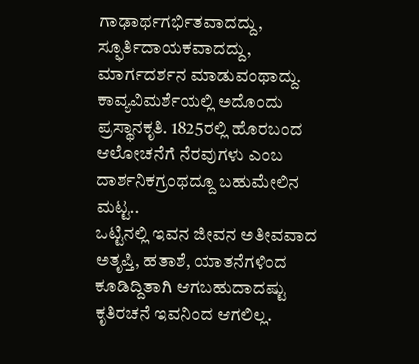ಗಾಢಾರ್ಥಗರ್ಭಿತವಾದದ್ದು, ಸ್ಫೂರ್ತಿದಾಯಕವಾದದ್ದು, ಮಾರ್ಗದರ್ಶನ ಮಾಡುವಂಥಾದ್ದು. ಕಾವ್ಯವಿಮರ್ಶೆಯಲ್ಲಿ ಅದೊಂದು ಪ್ರಸ್ಥಾನಕೃತಿ. 1825ರಲ್ಲಿ ಹೊರಬಂದ ಆಲೋಚನೆಗೆ ನೆರವುಗಳು ಎಂಬ ದಾರ್ಶನಿಕಗ್ರಂಥದ್ದೂ ಬಹುಮೇಲಿನ ಮಟ್ಟ..
ಒಟ್ಟಿನಲ್ಲಿ ಇವನ ಜೀವನ ಅತೀವವಾದ ಅತೃಪ್ತಿ, ಹತಾಶೆ, ಯಾತನೆಗಳಿಂದ ಕೂಡಿದ್ದಿತಾಗಿ ಆಗಬಹುದಾದಷ್ಟು ಕೃತಿರಚನೆ ಇವನಿಂದ ಆಗಲಿಲ್ಲ.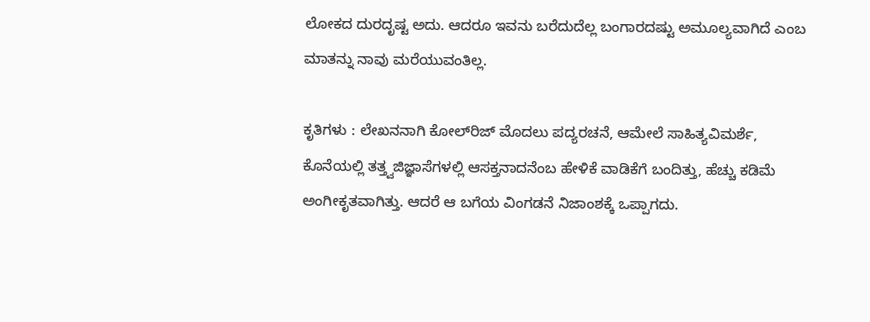ಲೋಕದ ದುರದೃಷ್ಟ ಅದು. ಆದರೂ ಇವನು ಬರೆದುದೆಲ್ಲ ಬಂಗಾರದಷ್ಟು ಅಮೂಲ್ಯವಾಗಿದೆ ಎಂಬ ಮಾತನ್ನು ನಾವು ಮರೆಯುವಂತಿಲ್ಲ.

ಕೃತಿಗಳು : ಲೇಖನನಾಗಿ ಕೋಲ್‍ರಿಜ್ ಮೊದಲು ಪದ್ಯರಚನೆ, ಆಮೇಲೆ ಸಾಹಿತ್ಯವಿಮರ್ಶೆ, ಕೊನೆಯಲ್ಲಿ ತತ್ತ್ವಜಿಜ್ಞಾಸೆಗಳಲ್ಲಿ ಆಸಕ್ತನಾದನೆಂಬ ಹೇಳಿಕೆ ವಾಡಿಕೆಗೆ ಬಂದಿತ್ತು, ಹೆಚ್ಚು ಕಡಿಮೆ ಅಂಗೀಕೃತವಾಗಿತ್ತು. ಆದರೆ ಆ ಬಗೆಯ ವಿಂಗಡನೆ ನಿಜಾಂಶಕ್ಕೆ ಒಪ್ಪಾಗದು.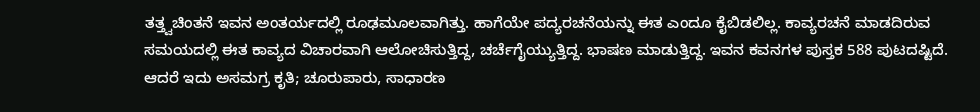ತತ್ತ್ವಚಿಂತನೆ ಇವನ ಅಂತರ್ಯದಲ್ಲಿ ರೂಢಮೂಲವಾಗಿತ್ತು. ಹಾಗೆಯೇ ಪದ್ಯರಚನೆಯನ್ನು ಈತ ಎಂದೂ ಕೈಬಿಡಲಿಲ್ಲ. ಕಾವ್ಯರಚನೆ ಮಾಡದಿರುವ ಸಮಯದಲ್ಲಿ ಈತ ಕಾವ್ಯದ ವಿಚಾರವಾಗಿ ಆಲೋಚಿಸುತ್ತಿದ್ದ, ಚರ್ಚೆಗೈಯ್ಯುತ್ತಿದ್ದ. ಭಾಷಣ ಮಾಡುತ್ತಿದ್ದ. ಇವನ ಕವನಗಳ ಪುಸ್ತಕ 588 ಪುಟದಷ್ಟಿದೆ. ಆದರೆ ಇದು ಅಸಮಗ್ರ ಕೃತಿ; ಚೂರುಪಾರು, ಸಾಧಾರಣ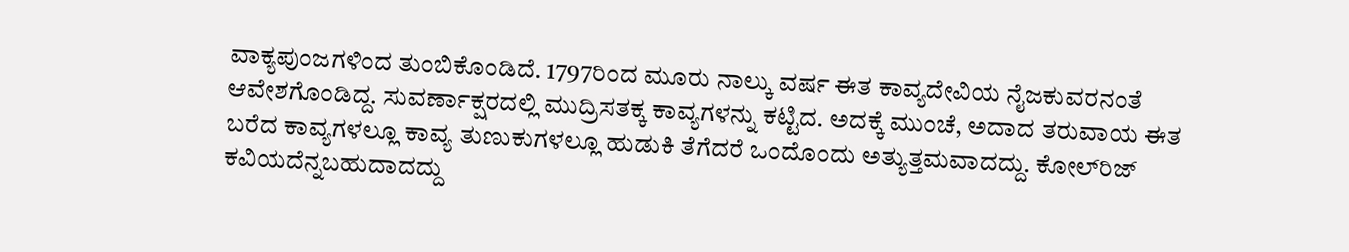ವಾಕ್ಯಪುಂಜಗಳಿಂದ ತುಂಬಿಕೊಂಡಿದೆ. 1797ರಿಂದ ಮೂರು ನಾಲ್ಕು ವರ್ಷ ಈತ ಕಾವ್ಯದೇವಿಯ ನೈಜಕುವರನಂತೆ ಆವೇಶಗೊಂಡಿದ್ದ. ಸುವರ್ಣಾಕ್ಷರದಲ್ಲಿ ಮುದ್ರಿಸತಕ್ಕ ಕಾವ್ಯಗಳನ್ನು ಕಟ್ಟಿದ. ಅದಕ್ಕೆ ಮುಂಚೆ, ಅದಾದ ತರುವಾಯ ಈತ ಬರೆದ ಕಾವ್ಯಗಳಲ್ಲೂ ಕಾವ್ಯ ತುಣುಕುಗಳಲ್ಲೂ ಹುಡುಕಿ ತೆಗೆದರೆ ಒಂದೊಂದು ಅತ್ಯುತ್ತಮವಾದದ್ದು. ಕೋಲ್‍ರಿಜ್ ಕವಿಯದೆನ್ನಬಹುದಾದದ್ದು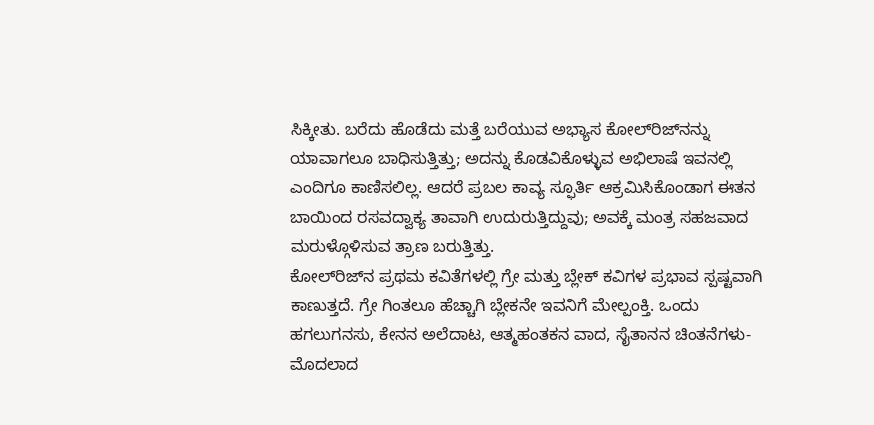ಸಿಕ್ಕೀತು. ಬರೆದು ಹೊಡೆದು ಮತ್ತೆ ಬರೆಯುವ ಅಭ್ಯಾಸ ಕೋಲ್‍ರಿಜ್‍ನನ್ನು ಯಾವಾಗಲೂ ಬಾಧಿಸುತ್ತಿತ್ತು; ಅದನ್ನು ಕೊಡವಿಕೊಳ್ಳುವ ಅಭಿಲಾಷೆ ಇವನಲ್ಲಿ ಎಂದಿಗೂ ಕಾಣಿಸಲಿಲ್ಲ. ಆದರೆ ಪ್ರಬಲ ಕಾವ್ಯ ಸ್ಫೂರ್ತಿ ಆಕ್ರಮಿಸಿಕೊಂಡಾಗ ಈತನ ಬಾಯಿಂದ ರಸವದ್ವಾಕ್ಯ ತಾವಾಗಿ ಉದುರುತ್ತಿದ್ದುವು; ಅವಕ್ಕೆ ಮಂತ್ರ ಸಹಜವಾದ ಮರುಳ್ಗೊಳಿಸುವ ತ್ರಾಣ ಬರುತ್ತಿತ್ತು.
ಕೋಲ್‍ರಿಜ್‍ನ ಪ್ರಥಮ ಕವಿತೆಗಳಲ್ಲಿ ಗ್ರೇ ಮತ್ತು ಬ್ಲೇಕ್ ಕವಿಗಳ ಪ್ರಭಾವ ಸ್ಪಷ್ಟವಾಗಿ ಕಾಣುತ್ತದೆ. ಗ್ರೇ ಗಿಂತಲೂ ಹೆಚ್ಚಾಗಿ ಬ್ಲೇಕನೇ ಇವನಿಗೆ ಮೇಲ್ಪಂಕ್ತಿ. ಒಂದು ಹಗಲುಗನಸು, ಕೇನನ ಅಲೆದಾಟ, ಆತ್ಮಹಂತಕನ ವಾದ, ಸೈತಾನನ ಚಿಂತನೆಗಳು-ಮೊದಲಾದ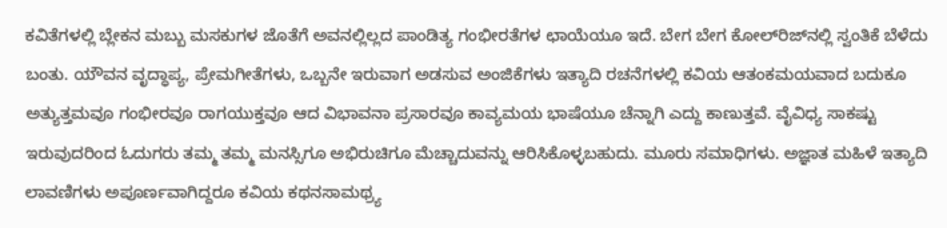ಕವಿತೆಗಳಲ್ಲಿ ಬ್ಲೇಕನ ಮಬ್ಬು ಮಸಕುಗಳ ಜೊತೆಗೆ ಅವನಲ್ಲಿಲ್ಲದ ಪಾಂಡಿತ್ಯ ಗಂಭೀರತೆಗಳ ಛಾಯೆಯೂ ಇದೆ. ಬೇಗ ಬೇಗ ಕೋಲ್‍ರಿಜ್‍ನಲ್ಲಿ ಸ್ವಂತಿಕೆ ಬೆಳೆದು ಬಂತು. ಯೌವನ ವೃದ್ಧಾಪ್ಯ, ಪ್ರೇಮಗೀತೆಗಳು, ಒಬ್ಬನೇ ಇರುವಾಗ ಅಡಸುವ ಅಂಜಿಕೆಗಳು ಇತ್ಯಾದಿ ರಚನೆಗಳಲ್ಲಿ ಕವಿಯ ಆತಂಕಮಯವಾದ ಬದುಕೂ ಅತ್ಯುತ್ತಮವೂ ಗಂಭೀರವೂ ರಾಗಯುಕ್ತವೂ ಆದ ವಿಭಾವನಾ ಪ್ರಸಾರವೂ ಕಾವ್ಯಮಯ ಭಾಷೆಯೂ ಚೆನ್ನಾಗಿ ಎದ್ದು ಕಾಣುತ್ತವೆ. ವೈವಿಧ್ಯ ಸಾಕಷ್ಟು ಇರುವುದರಿಂದ ಓದುಗರು ತಮ್ಮ ತಮ್ಮ ಮನಸ್ಸಿಗೂ ಅಭಿರುಚಿಗೂ ಮೆಚ್ಚಾದುವನ್ನು ಆರಿಸಿಕೊಳ್ಳಬಹುದು. ಮೂರು ಸಮಾಧಿಗಳು. ಅಜ್ಞಾತ ಮಹಿಳೆ ಇತ್ಯಾದಿ ಲಾವಣಿಗಳು ಅಪೂರ್ಣವಾಗಿದ್ದರೂ ಕವಿಯ ಕಥನಸಾಮಥ್ರ್ಯ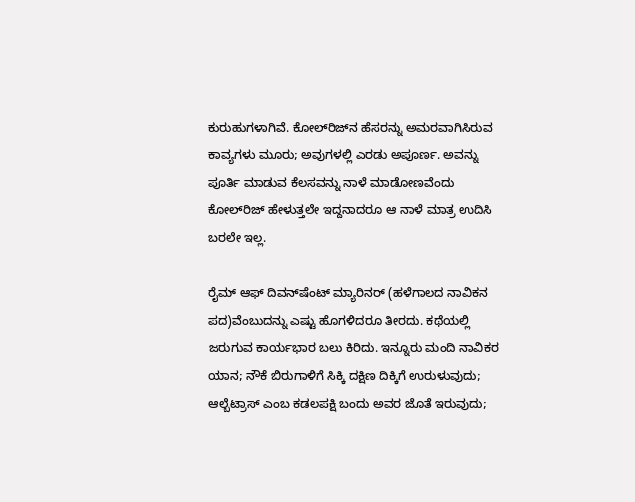ಕುರುಹುಗಳಾಗಿವೆ. ಕೋಲ್‍ರಿಜ್‍ನ ಹೆಸರನ್ನು ಅಮರವಾಗಿಸಿರುವ ಕಾವ್ಯಗಳು ಮೂರು; ಅವುಗಳಲ್ಲಿ ಎರಡು ಅಪೂರ್ಣ. ಅವನ್ನು ಪೂರ್ತಿ ಮಾಡುವ ಕೆಲಸವನ್ನು ನಾಳೆ ಮಾಡೋಣವೆಂದು ಕೋಲ್‍ರಿಜ್ ಹೇಳುತ್ತಲೇ ಇದ್ದನಾದರೂ ಆ ನಾಳೆ ಮಾತ್ರ ಉದಿಸಿ ಬರಲೇ ಇಲ್ಲ.

ರೈಮ್ ಆಫ್ ದಿವನ್‍ಷೆಂಟ್ ಮ್ಯಾರಿನರ್ (ಹಳೆಗಾಲದ ನಾವಿಕನ ಪದ)ವೆಂಬುದನ್ನು ಎಷ್ಟು ಹೊಗಳಿದರೂ ತೀರದು. ಕಥೆಯಲ್ಲಿ ಜರುಗುವ ಕಾರ್ಯಭಾರ ಬಲು ಕಿರಿದು. ಇನ್ನೂರು ಮಂದಿ ನಾವಿಕರ ಯಾನ; ನೌಕೆ ಬಿರುಗಾಳಿಗೆ ಸಿಕ್ಕಿ ದಕ್ಷಿಣ ದಿಕ್ಕಿಗೆ ಉರುಳುವುದು; ಆಲ್ಬೆಟ್ರಾಸ್ ಎಂಬ ಕಡಲಪಕ್ಷಿ ಬಂದು ಅವರ ಜೊತೆ ಇರುವುದು;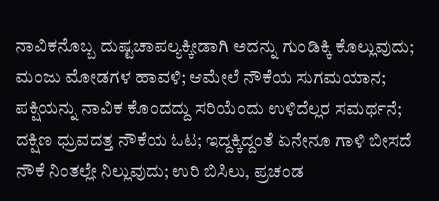ನಾವಿಕನೊಬ್ಬ ದುಷ್ಟಚಾಪಲ್ಯಕ್ಕೀಡಾಗಿ ಅದನ್ನು ಗುಂಡಿಕ್ಕಿ ಕೊಲ್ಲುವುದು; ಮಂಜು ಮೋಡಗಳ ಹಾವಳಿ; ಆಮೇಲೆ ನೌಕೆಯ ಸುಗಮಯಾನ; ಪಕ್ಷಿಯನ್ನು ನಾವಿಕ ಕೊಂದದ್ದು ಸರಿಯೆಂದು ಉಳಿದೆಲ್ಲರ ಸಮರ್ಥನೆ; ದಕ್ಷಿಣ ಧ್ರುವದತ್ತ ನೌಕೆಯ ಓಟ; ಇದ್ದಕ್ಕಿದ್ದಂತೆ ಏನೇನೂ ಗಾಳಿ ಬೀಸದೆ ನೌಕೆ ನಿಂತಲ್ಲೇ ನಿಲ್ಲುವುದು; ಉರಿ ಬಿಸಿಲು, ಪ್ರಚಂಡ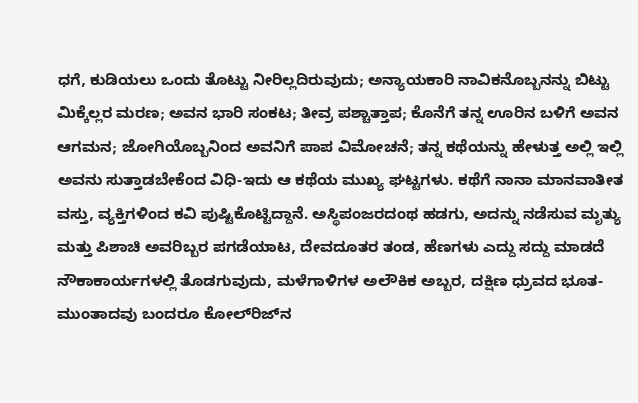ಧಗೆ, ಕುಡಿಯಲು ಒಂದು ತೊಟ್ಟು ನೀರಿಲ್ಲದಿರುವುದು; ಅನ್ಯಾಯಕಾರಿ ನಾವಿಕನೊಬ್ಬನನ್ನು ಬಿಟ್ಟು ಮಿಕ್ಕೆಲ್ಲರ ಮರಣ; ಅವನ ಭಾರಿ ಸಂಕಟ; ತೀವ್ರ ಪಶ್ಚಾತ್ತಾಪ; ಕೊನೆಗೆ ತನ್ನ ಊರಿನ ಬಳಿಗೆ ಅವನ ಆಗಮನ; ಜೋಗಿಯೊಬ್ಬನಿಂದ ಅವನಿಗೆ ಪಾಪ ವಿಮೋಚನೆ; ತನ್ನ ಕಥೆಯನ್ನು ಹೇಳುತ್ತ ಅಲ್ಲಿ ಇಲ್ಲಿ ಅವನು ಸುತ್ತಾಡಬೇಕೆಂದ ವಿಧಿ-ಇದು ಆ ಕಥೆಯ ಮುಖ್ಯ ಘಟ್ಟಗಳು. ಕಥೆಗೆ ನಾನಾ ಮಾನವಾತೀತ ವಸ್ತು, ವ್ಯಕ್ತಿಗಳಿಂದ ಕವಿ ಪುಷ್ಟಿಕೊಟ್ಟಿದ್ದಾನೆ. ಅಸ್ಥಿಪಂಜರದಂಥ ಹಡಗು, ಅದನ್ನು ನಡೆಸುವ ಮೃತ್ಯು ಮತ್ತು ಪಿಶಾಚಿ ಅವರಿಬ್ಬರ ಪಗಡೆಯಾಟ, ದೇವದೂತರ ತಂಡ, ಹೆಣಗಳು ಎದ್ದು ಸದ್ದು ಮಾಡದೆ ನೌಕಾಕಾರ್ಯಗಳಲ್ಲಿ ತೊಡಗುವುದು, ಮಳೆಗಾಳಿಗಳ ಅಲೌಕಿಕ ಅಬ್ಬರ, ದಕ್ಷಿಣ ಧ್ರುವದ ಭೂತ-ಮುಂತಾದವು ಬಂದರೂ ಕೋಲ್‍ರಿಜ್‍ನ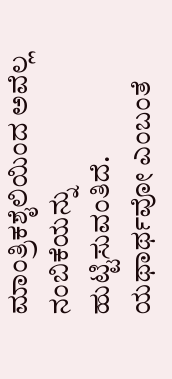ಮಾಂತ್ರಿಕಶೈಲಿಯಿಂದ ಅವೆಲ್ಲ ನಂಬಿಕೆಯನ್ನು ಹುಟ್ಟಿಸುವಂತಿದೆ. ಯಥಾರ್ಥವೋ ಎಂಬಂತೆ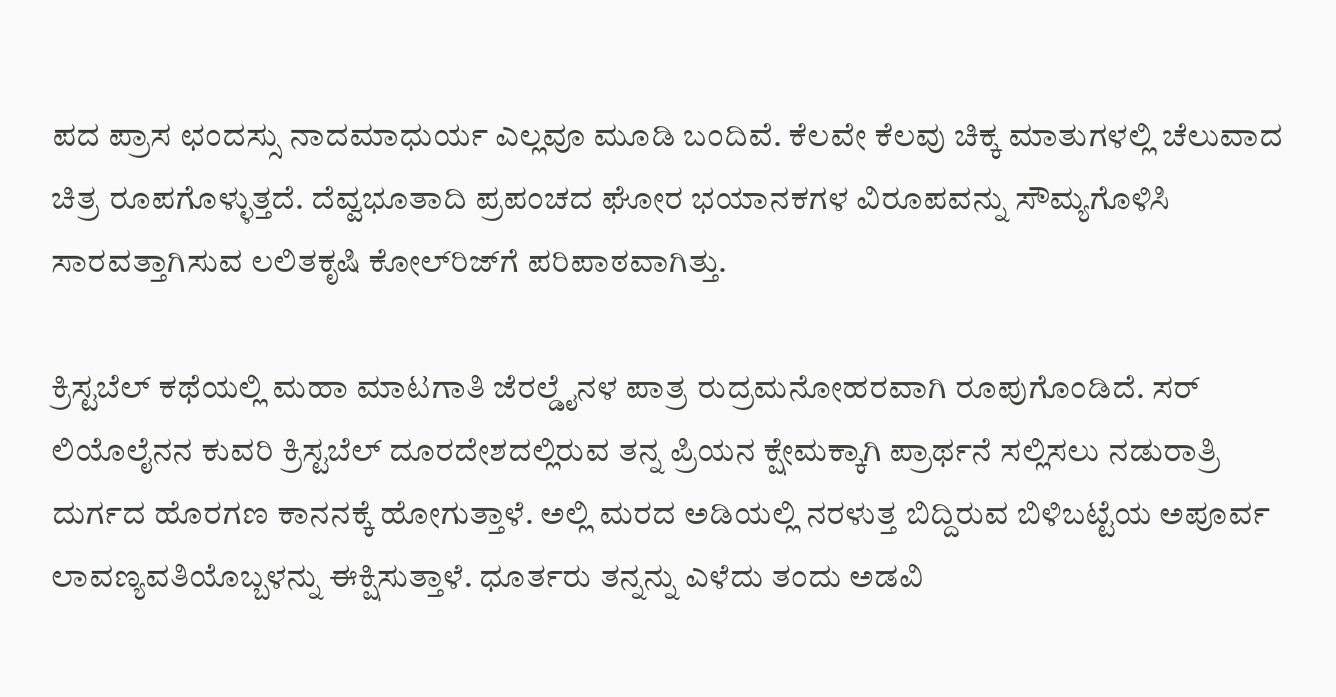ಪದ ಪ್ರಾಸ ಛಂದಸ್ಸು ನಾದಮಾಧುರ್ಯ ಎಲ್ಲವೂ ಮೂಡಿ ಬಂದಿವೆ. ಕೆಲವೇ ಕೆಲವು ಚಿಕ್ಕ ಮಾತುಗಳಲ್ಲಿ ಚೆಲುವಾದ ಚಿತ್ರ ರೂಪಗೊಳ್ಳುತ್ತದೆ. ದೆವ್ವಭೂತಾದಿ ಪ್ರಪಂಚದ ಘೋರ ಭಯಾನಕಗಳ ವಿರೂಪವನ್ನು ಸೌಮ್ಯಗೊಳಿಸಿ ಸಾರವತ್ತಾಗಿಸುವ ಲಲಿತಕೃಷಿ ಕೋಲ್‍ರಿಜ್‍ಗೆ ಪರಿಪಾಠವಾಗಿತ್ತು.

ಕ್ರಿಸ್ಟಬೆಲ್ ಕಥೆಯಲ್ಲಿ ಮಹಾ ಮಾಟಗಾತಿ ಜೆರಲ್ಡೈನಳ ಪಾತ್ರ ರುದ್ರಮನೋಹರವಾಗಿ ರೂಪುಗೊಂಡಿದೆ. ಸರ್ ಲಿಯೊಲೈನನ ಕುವರಿ ಕ್ರಿಸ್ಟಬೆಲ್ ದೂರದೇಶದಲ್ಲಿರುವ ತನ್ನ ಪ್ರಿಯನ ಕ್ಷೇಮಕ್ಕಾಗಿ ಪ್ರಾರ್ಥನೆ ಸಲ್ಲಿಸಲು ನಡುರಾತ್ರಿ ದುರ್ಗದ ಹೊರಗಣ ಕಾನನಕ್ಕೆ ಹೋಗುತ್ತಾಳೆ. ಅಲ್ಲಿ ಮರದ ಅಡಿಯಲ್ಲಿ ನರಳುತ್ತ ಬಿದ್ದಿರುವ ಬಿಳಿಬಟ್ಟೆಯ ಅಪೂರ್ವ ಲಾವಣ್ಯವತಿಯೊಬ್ಬಳನ್ನು ಈಕ್ಷಿಸುತ್ತಾಳೆ. ಧೂರ್ತರು ತನ್ನನ್ನು ಎಳೆದು ತಂದು ಅಡವಿ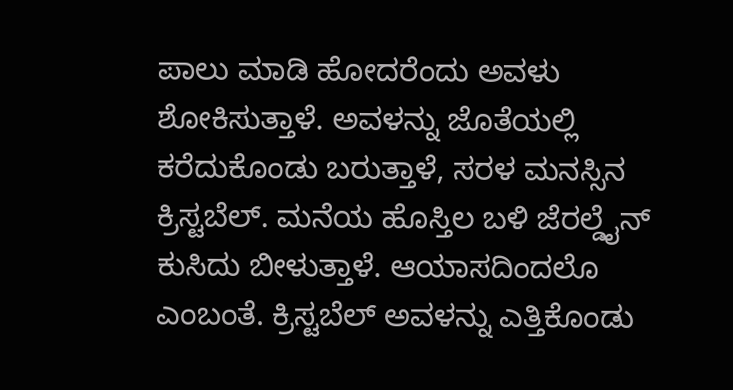ಪಾಲು ಮಾಡಿ ಹೋದರೆಂದು ಅವಳು ಶೋಕಿಸುತ್ತಾಳೆ. ಅವಳನ್ನು ಜೊತೆಯಲ್ಲಿ ಕರೆದುಕೊಂಡು ಬರುತ್ತಾಳೆ, ಸರಳ ಮನಸ್ಸಿನ ಕ್ರಿಸ್ಟಬೆಲ್. ಮನೆಯ ಹೊಸ್ತಿಲ ಬಳಿ ಜೆರಲ್ಡೈನ್ ಕುಸಿದು ಬೀಳುತ್ತಾಳೆ. ಆಯಾಸದಿಂದಲೊ ಎಂಬಂತೆ. ಕ್ರಿಸ್ಟಬೆಲ್ ಅವಳನ್ನು ಎತ್ತಿಕೊಂಡು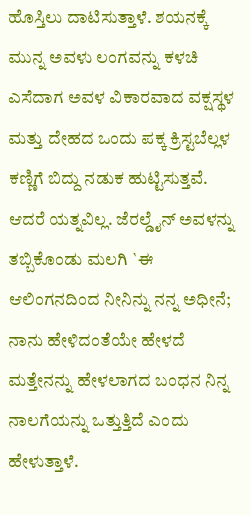ಹೊಸ್ತಿಲು ದಾಟಿಸುತ್ತಾಳೆ. ಶಯನಕ್ಕೆ ಮುನ್ನ ಅವಳು ಲಂಗವನ್ನು ಕಳಚಿ ಎಸೆದಾಗ ಅವಳ ವಿಕಾರವಾದ ವಕ್ಷಸ್ಥಳ ಮತ್ತು ದೇಹದ ಒಂದು ಪಕ್ಕ ಕ್ರಿಸ್ಟಬೆಲ್ಲಳ ಕಣ್ಣಿಗೆ ಬಿದ್ದು ನಡುಕ ಹುಟ್ಟಿಸುತ್ತವೆ. ಆದರೆ ಯತ್ನವಿಲ್ಲ. ಜೆರಲ್ಡೈನ್ ಅವಳನ್ನು ತಬ್ಬಿಕೊಂಡು ಮಲಗಿ `ಈ ಆಲಿಂಗನದಿಂದ ನೀನಿನ್ನು ನನ್ನ ಅಧೀನೆ; ನಾನು ಹೇಳಿದಂತೆಯೇ ಹೇಳದೆ ಮತ್ತೇನನ್ನು ಹೇಳಲಾಗದ ಬಂಧನ ನಿನ್ನ ನಾಲಗೆಯನ್ನು ಒತ್ತುತ್ತಿದೆ ಎಂದು ಹೇಳುತ್ತಾಳೆ.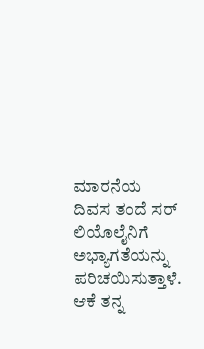ಮಾರನೆಯ ದಿವಸ ತಂದೆ ಸರ್ ಲಿಯೊಲೈನಿಗೆ ಅಭ್ಯಾಗತೆಯನ್ನು ಪರಿಚಯಿಸುತ್ತಾಳೆ. ಆಕೆ ತನ್ನ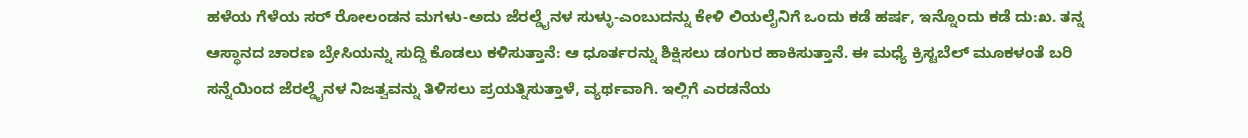ಹಳೆಯ ಗೆಳೆಯ ಸರ್ ರೋಲಂಡನ ಮಗಳು-ಅದು ಜೆರಲ್ಡೈನಳ ಸುಳ್ಳು-ಎಂಬುದನ್ನು ಕೇಳಿ ಲಿಯಲೈನಿಗೆ ಒಂದು ಕಡೆ ಹರ್ಷ, ಇನ್ನೊಂದು ಕಡೆ ದು:ಖ. ತನ್ನ ಆಸ್ಥಾನದ ಚಾರಣ ಬ್ರೇಸಿಯನ್ನು ಸುದ್ದಿ ಕೊಡಲು ಕಳಿಸುತ್ತಾನೆ: ಆ ಧೂರ್ತರನ್ನು ಶಿಕ್ಷಿಸಲು ಡಂಗುರ ಹಾಕಿಸುತ್ತಾನೆ. ಈ ಮಧ್ಯೆ ಕ್ರಿಸ್ಟಬೆಲ್ ಮೂಕಳಂತೆ ಬರಿ ಸನ್ನೆಯಿಂದ ಜೆರಲ್ಡೈನಳ ನಿಜತ್ವವನ್ನು ತಿಳಿಸಲು ಪ್ರಯತ್ನಿಸುತ್ತಾಳೆ, ವ್ಯರ್ಥವಾಗಿ. ಇಲ್ಲಿಗೆ ಎರಡನೆಯ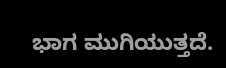ಭಾಗ ಮುಗಿಯುತ್ತದೆ.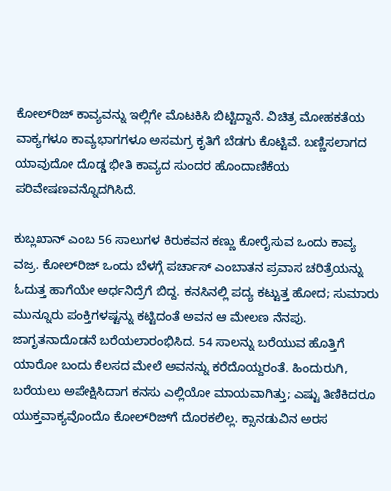ಕೋಲ್‍ರಿಜ್ ಕಾವ್ಯವನ್ನು ಇಲ್ಲಿಗೇ ಮೊಟಕಿಸಿ ಬಿಟ್ಟಿದ್ದಾನೆ. ವಿಚಿತ್ರ ಮೋಹಕತೆಯ ವಾಕ್ಯಗಳೂ ಕಾವ್ಯಭಾಗಗಳೂ ಅಸಮಗ್ರ ಕೃತಿಗೆ ಬೆಡಗು ಕೊಟ್ಟಿವೆ. ಬಣ್ಣಿಸಲಾಗದ ಯಾವುದೋ ದೊಡ್ಡ ಭೀತಿ ಕಾವ್ಯದ ಸುಂದರ ಹೊಂದಾಣಿಕೆಯ ಪರಿವೇಷಣವನ್ನೊದಗಿಸಿದೆ.

ಕುಬ್ಲಖಾನ್ ಎಂಬ 56 ಸಾಲುಗಳ ಕಿರುಕವನ ಕಣ್ಣು ಕೋರೈಸುವ ಒಂದು ಕಾವ್ಯ ವಜ್ರ. ಕೋಲ್‍ರಿಜ್ ಒಂದು ಬೆಳಗ್ಗೆ ಪರ್ಚಾಸ್ ಎಂಬಾತನ ಪ್ರವಾಸ ಚರಿತ್ರೆಯನ್ನು ಓದುತ್ತ ಹಾಗೆಯೇ ಅರ್ಧನಿದ್ರೆಗೆ ಬಿದ್ದ. ಕನಸಿನಲ್ಲಿ ಪದ್ಯ ಕಟ್ಟುತ್ತ ಹೋದ; ಸುಮಾರು ಮುನ್ನೂರು ಪಂಕ್ತಿಗಳಷ್ಟನ್ನು ಕಟ್ಟಿದಂತೆ ಅವನ ಆ ಮೇಲಣ ನೆನಪು. ಜಾಗೃತನಾದೊಡನೆ ಬರೆಯಲಾರಂಭಿಸಿದ. 54 ಸಾಲನ್ನು ಬರೆಯುವ ಹೊತ್ತಿಗೆ ಯಾರೋ ಬಂದು ಕೆಲಸದ ಮೇಲೆ ಅವನನ್ನು ಕರೆದೊಯ್ದರಂತೆ. ಹಿಂದುರುಗಿ, ಬರೆಯಲು ಅಪೇಕ್ಷಿಸಿದಾಗ ಕನಸು ಎಲ್ಲಿಯೋ ಮಾಯವಾಗಿತ್ತು; ಎಷ್ಟು ತಿಣಿಕಿದರೂ ಯುಕ್ತವಾಕ್ಯವೊಂದೊ ಕೋಲ್‍ರಿಜ್‍ಗೆ ದೊರಕಲಿಲ್ಲ. ಕ್ಸಾನಡುವಿನ ಅರಸ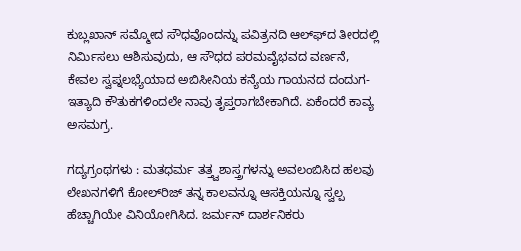ಕುಬ್ಲಖಾನ್ ಸಮ್ಮೋದ ಸೌಧವೊಂದನ್ನು ಪವಿತ್ರನದಿ ಆಲ್ಫ್‍ದ ತೀರದಲ್ಲಿ ನಿರ್ಮಿಸಲು ಆಶಿಸುವುದು, ಆ ಸೌಧದ ಪರಮವೈಭವದ ವರ್ಣನೆ, ಕೇವಲ ಸ್ವಪ್ನಲಭ್ಯೆಯಾದ ಅಬಿಸೀನಿಯ ಕನ್ಯೆಯ ಗಾಯನದ ದಂದುಗ-ಇತ್ಯಾದಿ ಕೌತುಕಗಳಿಂದಲೇ ನಾವು ತೃಪ್ತರಾಗಬೇಕಾಗಿದೆ. ಏಕೆಂದರೆ ಕಾವ್ಯ ಅಸಮಗ್ರ.

ಗದ್ಯಗ್ರಂಥಗಳು : ಮತಧರ್ಮ ತತ್ತ್ವಶಾಸ್ತ್ರಗಳನ್ನು ಅವಲಂಬಿಸಿದ ಹಲವು ಲೇಖನಗಳಿಗೆ ಕೋಲ್‍ರಿಜ್ ತನ್ನ ಕಾಲವನ್ನೂ ಆಸಕ್ತಿಯನ್ನೂ ಸ್ವಲ್ಪ ಹೆಚ್ಚಾಗಿಯೇ ವಿನಿಯೋಗಿಸಿದ. ಜರ್ಮನ್ ದಾರ್ಶನಿಕರು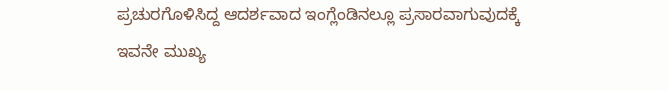ಪ್ರಚುರಗೊಳಿಸಿದ್ದ ಆದರ್ಶವಾದ ಇಂಗ್ಲೆಂಡಿನಲ್ಲೂ ಪ್ರಸಾರವಾಗುವುದಕ್ಕೆ ಇವನೇ ಮುಖ್ಯ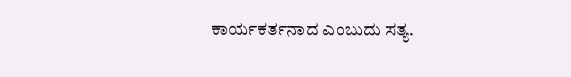ಕಾರ್ಯಕರ್ತನಾದ ಎಂಬುದು ಸತ್ಯ.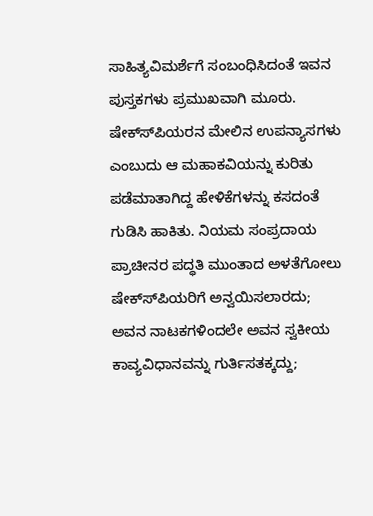ಸಾಹಿತ್ಯವಿಮರ್ಶೆಗೆ ಸಂಬಂಧಿಸಿದಂತೆ ಇವನ ಪುಸ್ತಕಗಳು ಪ್ರಮುಖವಾಗಿ ಮೂರು. ಷೇಕ್ಸ್‍ಪಿಯರನ ಮೇಲಿನ ಉಪನ್ಯಾಸಗಳು ಎಂಬುದು ಆ ಮಹಾಕವಿಯನ್ನು ಕುರಿತು ಪಡೆಮಾತಾಗಿದ್ದ ಹೇಳಿಕೆಗಳನ್ನು ಕಸದಂತೆ ಗುಡಿಸಿ ಹಾಕಿತು. ನಿಯಮ ಸಂಪ್ರದಾಯ ಪ್ರಾಚೀನರ ಪದ್ಧತಿ ಮುಂತಾದ ಅಳತೆಗೋಲು ಷೇಕ್ಸ್‍ಪಿಯರಿಗೆ ಅನ್ವಯಿಸಲಾರದು; ಅವನ ನಾಟಕಗಳಿಂದಲೇ ಅವನ ಸ್ವಕೀಯ ಕಾವ್ಯವಿಧಾನವನ್ನು ಗುರ್ತಿಸತಕ್ಕದ್ದು;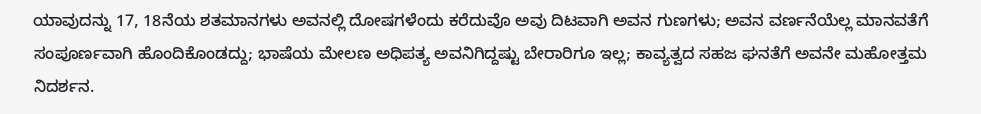ಯಾವುದನ್ನು 17, 18ನೆಯ ಶತಮಾನಗಳು ಅವನಲ್ಲಿ ದೋಷಗಳೆಂದು ಕರೆದುವೊ ಅವು ದಿಟವಾಗಿ ಅವನ ಗುಣಗಳು; ಅವನ ವರ್ಣನೆಯೆಲ್ಲ ಮಾನವತೆಗೆ ಸಂಪೂರ್ಣವಾಗಿ ಹೊಂದಿಕೊಂಡದ್ದು; ಭಾಷೆಯ ಮೇಲಣ ಅಧಿಪತ್ಯ ಅವನಿಗಿದ್ದಷ್ಟು ಬೇರಾರಿಗೂ ಇಲ್ಲ; ಕಾವ್ಯತ್ವದ ಸಹಜ ಘನತೆಗೆ ಅವನೇ ಮಹೋತ್ತಮ ನಿದರ್ಶನ.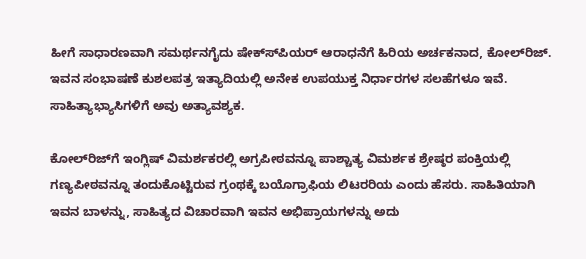ಹೀಗೆ ಸಾಧಾರಣವಾಗಿ ಸಮರ್ಥನಗೈದು ಷೇಕ್ಸ್‍ಪಿಯರ್ ಆರಾಧನೆಗೆ ಹಿರಿಯ ಅರ್ಚಕನಾದ, ಕೋಲ್‍ರಿಜ್.
ಇವನ ಸಂಭಾಷಣೆ ಕುಶಲಪತ್ರ ಇತ್ಯಾದಿಯಲ್ಲಿ ಅನೇಕ ಉಪಯುಕ್ತ ನಿರ್ಧಾರಗಳ ಸಲಹೆಗಳೂ ಇವೆ. ಸಾಹಿತ್ಯಾಭ್ಯಾಸಿಗಳಿಗೆ ಅವು ಅತ್ಯಾವಶ್ಯಕ.

ಕೋಲ್‍ರಿಜ್‍ಗೆ ಇಂಗ್ಲಿಷ್ ವಿಮರ್ಶಕರಲ್ಲಿ ಅಗ್ರಪೀಠವನ್ನೂ ಪಾಶ್ಚಾತ್ಯ ವಿಮರ್ಶಕ ಶ್ರೇಷ್ಠರ ಪಂಕ್ತಿಯಲ್ಲಿ ಗಣ್ಯಪೀಠವನ್ನೂ ತಂದುಕೊಟ್ಟಿರುವ ಗ್ರಂಥಕ್ಕೆ ಬಯೊಗ್ರಾಫಿಯ ಲಿಟರರಿಯ ಎಂದು ಹೆಸರು. ಸಾಹಿತಿಯಾಗಿ ಇವನ ಬಾಳನ್ನು, ಸಾಹಿತ್ಯದ ವಿಚಾರವಾಗಿ ಇವನ ಅಭಿಪ್ರಾಯಗಳನ್ನು ಅದು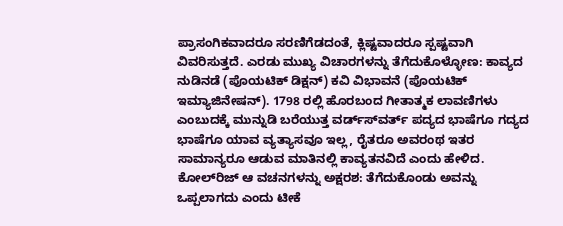ಪ್ರಾಸಂಗಿಕವಾದರೂ ಸರಣಿಗೆಡದಂತೆ, ಕ್ಲಿಷ್ಟವಾದರೂ ಸ್ಪಷ್ಟವಾಗಿ ವಿವರಿಸುತ್ತದೆ. ಎರಡು ಮುಖ್ಯ ವಿಚಾರಗಳನ್ನು ತೆಗೆದುಕೊಳ್ಳೋಣ: ಕಾವ್ಯದ ನುಡಿನಡೆ (ಪೊಯಟಿಕ್ ಡಿಕ್ಷನ್) ಕವಿ ವಿಭಾವನೆ (ಪೊಯಟಿಕ್ ಇಮ್ಯಾಜಿನೇಷನ್). 1798 ರಲ್ಲಿ ಹೊರಬಂದ ಗೀತಾತ್ಮಕ ಲಾವಣಿಗಳು ಎಂಬುದಕ್ಕೆ ಮುನ್ನುಡಿ ಬರೆಯುತ್ತ ವರ್ಡ್ಸ್‍ವರ್ತ್ ಪದ್ಯದ ಭಾಷೆಗೂ ಗದ್ಯದ ಭಾಷೆಗೂ ಯಾವ ವ್ಯತ್ಯಾಸವೂ ಇಲ್ಲ, ರೈತರೂ ಅವರಂಥ ಇತರ ಸಾಮಾನ್ಯರೂ ಆಡುವ ಮಾತಿನಲ್ಲಿ ಕಾವ್ಯತನವಿದೆ ಎಂದು ಹೇಳಿದ. ಕೋಲ್‍ರಿಜ್ ಆ ವಚನಗಳನ್ನು ಅಕ್ಷರಶ: ತೆಗೆದುಕೊಂಡು ಅವನ್ನು ಒಪ್ಪಲಾಗದು ಎಂದು ಟೀಕೆ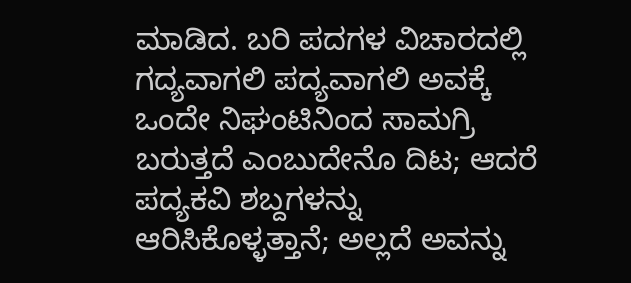ಮಾಡಿದ. ಬರಿ ಪದಗಳ ವಿಚಾರದಲ್ಲಿ ಗದ್ಯವಾಗಲಿ ಪದ್ಯವಾಗಲಿ ಅವಕ್ಕೆ ಒಂದೇ ನಿಘಂಟಿನಿಂದ ಸಾಮಗ್ರಿ ಬರುತ್ತದೆ ಎಂಬುದೇನೊ ದಿಟ; ಆದರೆ ಪದ್ಯಕವಿ ಶಬ್ದಗಳನ್ನು ಆರಿಸಿಕೊಳ್ಳತ್ತಾನೆ; ಅಲ್ಲದೆ ಅವನ್ನು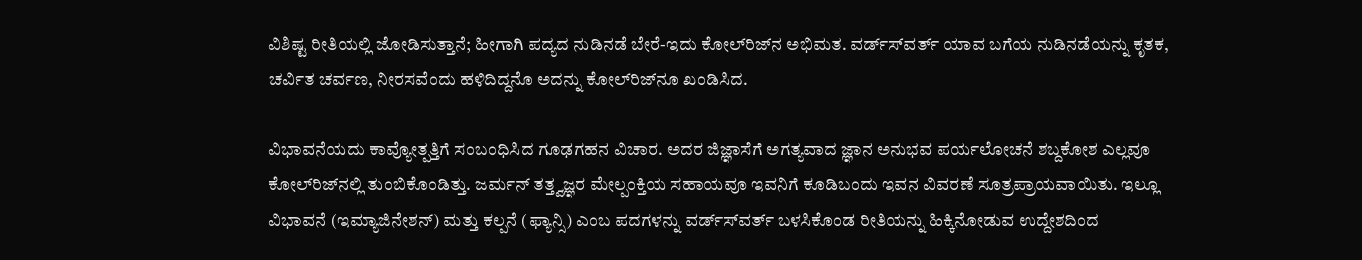ವಿಶಿಷ್ಟ ರೀತಿಯಲ್ಲಿ ಜೋಡಿಸುತ್ತಾನೆ; ಹೀಗಾಗಿ ಪದ್ಯದ ನುಡಿನಡೆ ಬೇರೆ-ಇದು ಕೋಲ್‍ರಿಜ್‍ನ ಅಭಿಮತ. ವರ್ಡ್ಸ್‍ವರ್ತ್ ಯಾವ ಬಗೆಯ ನುಡಿನಡೆಯನ್ನು ಕೃತಕ, ಚರ್ವಿತ ಚರ್ವಣ, ನೀರಸವೆಂದು ಹಳಿದಿದ್ದನೊ ಅದನ್ನು ಕೋಲ್‍ರಿಜ್‍ನೂ ಖಂಡಿಸಿದ.

ವಿಭಾವನೆಯದು ಕಾವ್ಯೋತ್ಪತ್ತಿಗೆ ಸಂಬಂಧಿಸಿದ ಗೂಢಗಹನ ವಿಚಾರ. ಅದರ ಜಿಜ್ಞಾಸೆಗೆ ಅಗತ್ಯವಾದ ಜ್ಞಾನ ಅನುಭವ ಪರ್ಯಲೋಚನೆ ಶಬ್ದಕೋಶ ಎಲ್ಲವೂ ಕೋಲ್‍ರಿಜ್‍ನಲ್ಲಿ ತುಂಬಿಕೊಂಡಿತ್ತು. ಜರ್ಮನ್ ತತ್ತ್ವಜ್ಞರ ಮೇಲ್ಪಂಕ್ತಿಯ ಸಹಾಯವೂ ಇವನಿಗೆ ಕೂಡಿಬಂದು ಇವನ ವಿವರಣೆ ಸೂತ್ರಪ್ರಾಯವಾಯಿತು. ಇಲ್ಲೂ ವಿಭಾವನೆ (ಇಮ್ಯಾಜಿನೇಶನ್) ಮತ್ತು ಕಲ್ಪನೆ (ಫ್ಯಾನ್ಸಿ) ಎಂಬ ಪದಗಳನ್ನು ವರ್ಡ್ಸ್‍ವರ್ತ್ ಬಳಸಿಕೊಂಡ ರೀತಿಯನ್ನು ಹಿಕ್ಕಿನೋಡುವ ಉದ್ದೇಶದಿಂದ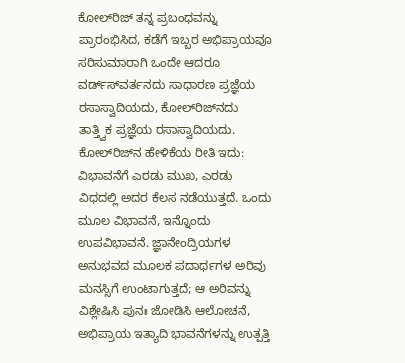ಕೋಲ್‍ರಿಜ್ ತನ್ನ ಪ್ರಬಂಧವನ್ನು ಪ್ರಾರಂಭಿಸಿದ, ಕಡೆಗೆ ಇಬ್ಬರ ಅಭಿಪ್ರಾಯವೂ ಸರಿಸುಮಾರಾಗಿ ಒಂದೇ ಆದರೂ ವರ್ಡ್ಸ್‍ವರ್ತನದು ಸಾಧಾರಣ ಪ್ರಜ್ಞೆಯ ರಸಾಸ್ವಾದಿಯದು, ಕೋಲ್‍ರಿಜ್‍ನದು ತಾತ್ತ್ವಿಕ ಪ್ರಜ್ಞೆಯ ರಸಾಸ್ವಾದಿಯದು. ಕೋಲ್‍ರಿಜ್‍ನ ಹೇಳಿಕೆಯ ರೀತಿ ಇದು: ವಿಭಾವನೆಗೆ ಎರಡು ಮುಖ, ಎರಡು ವಿಧದಲ್ಲಿ ಅದರ ಕೆಲಸ ನಡೆಯುತ್ತದೆ. ಒಂದು ಮೂಲ ವಿಭಾವನೆ, ಇನ್ನೊಂದು ಉಪವಿಭಾವನೆ. ಜ್ಞಾನೇಂದ್ರಿಯಗಳ ಅನುಭವದ ಮೂಲಕ ಪದಾರ್ಥಗಳ ಅರಿವು ಮನಸ್ಸಿಗೆ ಉಂಟಾಗುತ್ತದೆ; ಆ ಅರಿವನ್ನು ವಿಶ್ಲೇಷಿಸಿ ಪುನಃ ಜೋಡಿಸಿ ಆಲೋಚನೆ, ಅಭಿಪ್ರಾಯ ಇತ್ಯಾದಿ ಭಾವನೆಗಳನ್ನು ಉತ್ಪತ್ತಿ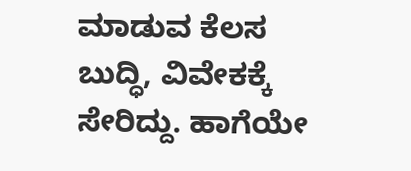ಮಾಡುವ ಕೆಲಸ ಬುದ್ಧಿ, ವಿವೇಕಕ್ಕೆ ಸೇರಿದ್ದು. ಹಾಗೆಯೇ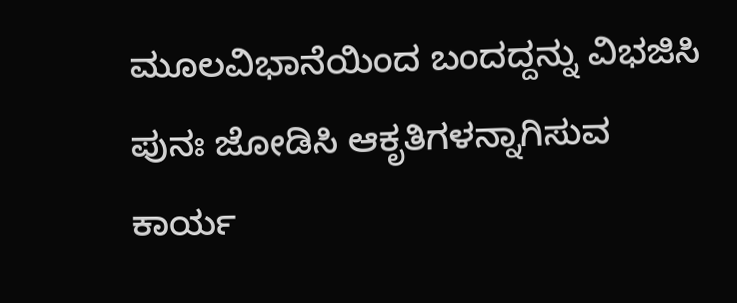ಮೂಲವಿಭಾನೆಯಿಂದ ಬಂದದ್ದನ್ನು ವಿಭಜಿಸಿ ಪುನಃ ಜೋಡಿಸಿ ಆಕೃತಿಗಳನ್ನಾಗಿಸುವ ಕಾರ್ಯ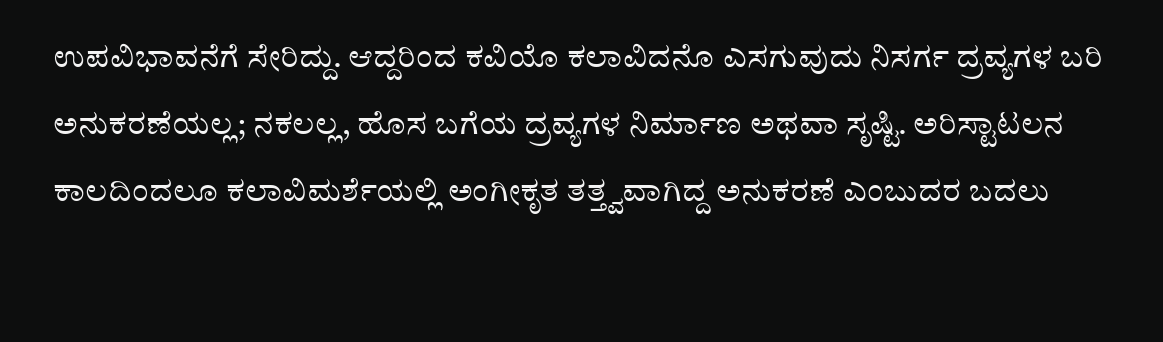ಉಪವಿಭಾವನೆಗೆ ಸೇರಿದ್ದು. ಆದ್ದರಿಂದ ಕವಿಯೊ ಕಲಾವಿದನೊ ಎಸಗುವುದು ನಿಸರ್ಗ ದ್ರವ್ಯಗಳ ಬರಿ ಅನುಕರಣೆಯಲ್ಲ; ನಕಲಲ್ಲ, ಹೊಸ ಬಗೆಯ ದ್ರವ್ಯಗಳ ನಿರ್ಮಾಣ ಅಥವಾ ಸೃಷ್ಟಿ. ಅರಿಸ್ಟಾಟಲನ ಕಾಲದಿಂದಲೂ ಕಲಾವಿಮರ್ಶೆಯಲ್ಲಿ ಅಂಗೀಕೃತ ತತ್ತ್ವವಾಗಿದ್ದ ಅನುಕರಣೆ ಎಂಬುದರ ಬದಲು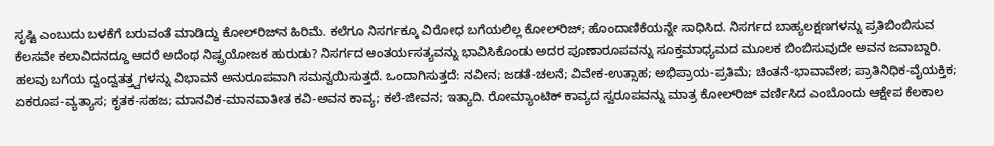ಸೃಷ್ಟಿ ಎಂಬುದು ಬಳಕೆಗೆ ಬರುವಂತೆ ಮಾಡಿದ್ದು ಕೋಲ್‍ರಿಜ್‍ನ ಹಿರಿಮೆ. ಕಲೆಗೂ ನಿಸರ್ಗಕ್ಕೂ ವಿರೋಧ ಬಗೆಯಲಿಲ್ಲ ಕೋಲ್‍ರಿಜ್; ಹೊಂದಾಣಿಕೆಯನ್ನೇ ಸಾಧಿಸಿದ. ನಿಸರ್ಗದ ಬಾಹ್ಯಲಕ್ಷಣಗಳನ್ನು ಪ್ರತಿಬಿಂಬಿಸುವ ಕೆಲಸವೇ ಕಲಾವಿದನದ್ದೂ ಆದರೆ ಅದೆಂಥ ನಿಷ್ಪ್ರಯೋಜಕ ಹುರುಡು? ನಿಸರ್ಗದ ಆಂತರ್ಯಸತ್ಯವನ್ನು ಭಾವಿಸಿಕೊಂಡು ಅದರ ಪೂಣಾರೂಪವನ್ನು ಸೂಕ್ತಮಾಧ್ಯಮದ ಮೂಲಕ ಬಿಂಬಿಸುವುದೇ ಅವನ ಜವಾಬ್ದಾರಿ. ಹಲವು ಬಗೆಯ ದ್ವಂದ್ವತತ್ತ್ವಗಳನ್ನು ವಿಭಾವನೆ ಅನುರೂಪವಾಗಿ ಸಮನ್ವಯಿಸುತ್ತದೆ. ಒಂದಾಗಿಸುತ್ತದೆ: ನವೀನ; ಜಡತೆ-ಚಲನೆ; ವಿವೇಕ-ಉತ್ಸಾಹ; ಅಭಿಪ್ರಾಯ-ಪ್ರತಿಮೆ; ಚಿಂತನೆ-ಭಾವಾವೇಶ; ಪ್ರಾತಿನಿಧಿಕ-ವೈಯಕ್ತಿಕ; ಏಕರೂಪ-ವ್ಯತ್ಯಾಸ; ಕೃತಕ-ಸಹಜ; ಮಾನವಿಕ-ಮಾನವಾತೀತ ಕವಿ-ಅವನ ಕಾವ್ಯ; ಕಲೆ-ಜೀವನ; ಇತ್ಯಾದಿ. ರೋಮ್ಯಾಂಟಿಕ್ ಕಾವ್ಯದ ಸ್ವರೂಪವನ್ನು ಮಾತ್ರ ಕೋಲ್‍ರಿಜ್ ವರ್ಣಿಸಿದ ಎಂಬೊಂದು ಆಕ್ಷೇಪ ಕೆಲಕಾಲ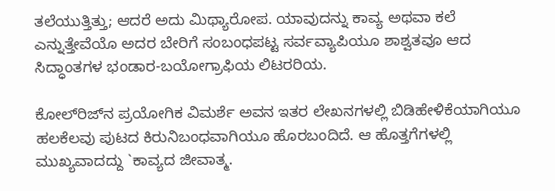ತಲೆಯುತ್ತಿತ್ತು; ಆದರೆ ಅದು ಮಿಥ್ಯಾರೋಪ. ಯಾವುದನ್ನು ಕಾವ್ಯ ಅಥವಾ ಕಲೆ ಎನ್ನುತ್ತೇವೆಯೊ ಅದರ ಬೇರಿಗೆ ಸಂಬಂಧಪಟ್ಟ ಸರ್ವವ್ಯಾಪಿಯೂ ಶಾಶ್ವತವೂ ಆದ ಸಿದ್ಧಾಂತಗಳ ಭಂಡಾರ-ಬಯೋಗ್ರಾಫಿಯ ಲಿಟರರಿಯ.

ಕೋಲ್‍ರಿಜ್‍ನ ಪ್ರಯೋಗಿಕ ವಿಮರ್ಶೆ ಅವನ ಇತರ ಲೇಖನಗಳಲ್ಲಿ ಬಿಡಿಹೇಳಿಕೆಯಾಗಿಯೂ ಹಲಕೆಲವು ಪುಟದ ಕಿರುನಿಬಂಧವಾಗಿಯೂ ಹೊರಬಂದಿದೆ. ಆ ಹೊತ್ತಗೆಗಳಲ್ಲಿ ಮುಖ್ಯವಾದದ್ದು `ಕಾವ್ಯದ ಜೀವಾತ್ಮ.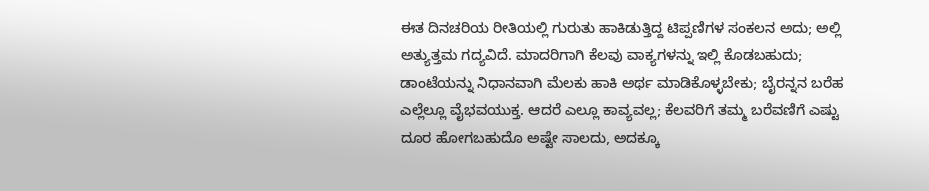ಈತ ದಿನಚರಿಯ ರೀತಿಯಲ್ಲಿ ಗುರುತು ಹಾಕಿಡುತ್ತಿದ್ದ ಟಿಪ್ಪಣಿಗಳ ಸಂಕಲನ ಅದು; ಅಲ್ಲಿ ಅತ್ಯುತ್ತಮ ಗದ್ಯವಿದೆ. ಮಾದರಿಗಾಗಿ ಕೆಲವು ವಾಕ್ಯಗಳನ್ನು ಇಲ್ಲಿ ಕೊಡಬಹುದು; ಡಾಂಟೆಯನ್ನು ನಿಧಾನವಾಗಿ ಮೆಲಕು ಹಾಕಿ ಅರ್ಥ ಮಾಡಿಕೊಳ್ಳಬೇಕು; ಬೈರನ್ನನ ಬರೆಹ ಎಲ್ಲೆಲ್ಲೂ ವೈಭವಯುಕ್ತ. ಆದರೆ ಎಲ್ಲೂ ಕಾವ್ಯವಲ್ಲ; ಕೆಲವರಿಗೆ ತಮ್ಮ ಬರೆವಣಿಗೆ ಎಷ್ಟು ದೂರ ಹೋಗಬಹುದೊ ಅಷ್ಟೇ ಸಾಲದು, ಅದಕ್ಕೂ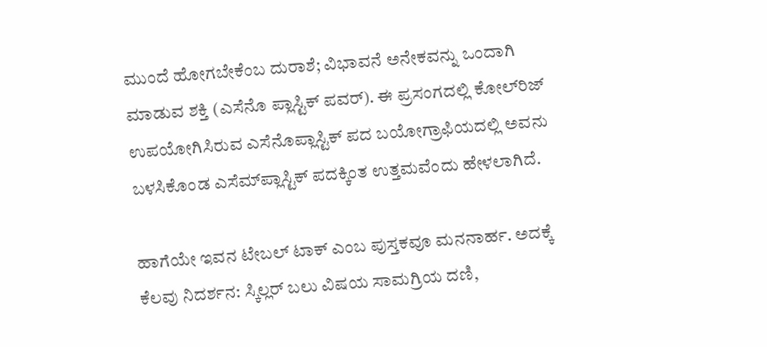ಮುಂದೆ ಹೋಗಬೇಕೆಂಬ ದುರಾಶೆ; ವಿಭಾವನೆ ಅನೇಕವನ್ನು ಒಂದಾಗಿ ಮಾಡುವ ಶಕ್ತಿ (ಎಸೆನೊ ಪ್ಲಾಸ್ಟಿಕ್ ಪವರ್). ಈ ಪ್ರಸಂಗದಲ್ಲಿ ಕೋಲ್‍ರಿಜ್ ಉಪಯೋಗಿಸಿರುವ ಎಸೆನೊಪ್ಲಾಸ್ಟಿಕ್ ಪದ ಬಯೋಗ್ರಾಫಿಯದಲ್ಲಿ ಅವನು ಬಳಸಿಕೊಂಡ ಎಸೆಮ್‍ಪ್ಲಾಸ್ಟಿಕ್ ಪದಕ್ಕಿಂತ ಉತ್ತಮವೆಂದು ಹೇಳಲಾಗಿದೆ.

ಹಾಗೆಯೇ ಇವನ ಟೇಬಲ್ ಟಾಕ್ ಎಂಬ ಪುಸ್ತಕವೂ ಮನನಾರ್ಹ. ಅದಕ್ಕೆ ಕೆಲವು ನಿದರ್ಶನ: ಸ್ಕಿಲ್ಲರ್ ಬಲು ವಿಷಯ ಸಾಮಗ್ರಿಯ ದಣಿ,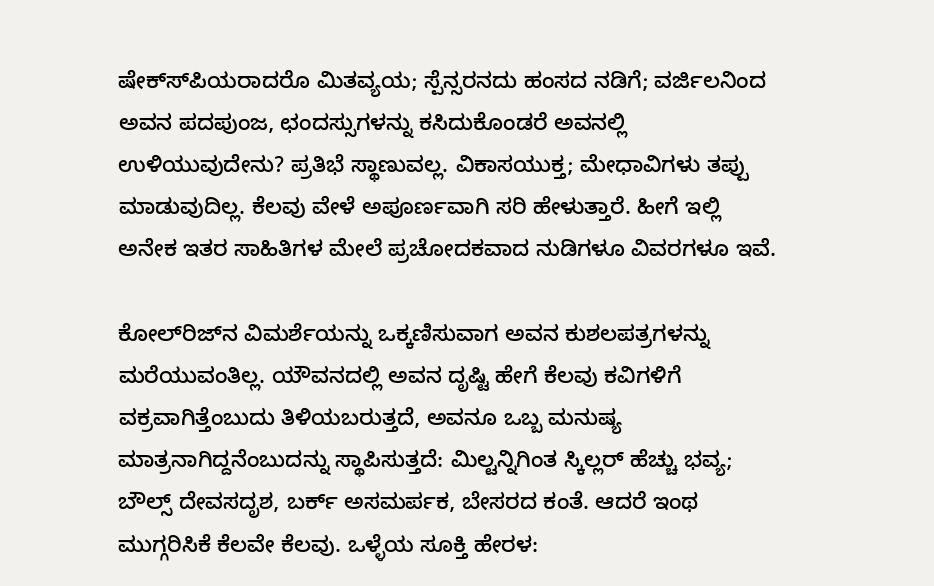ಷೇಕ್ಸ್‍ಪಿಯರಾದರೊ ಮಿತವ್ಯಯ; ಸ್ಪೆನ್ಸರನದು ಹಂಸದ ನಡಿಗೆ; ವರ್ಜಿಲನಿಂದ ಅವನ ಪದಪುಂಜ, ಛಂದಸ್ಸುಗಳನ್ನು ಕಸಿದುಕೊಂಡರೆ ಅವನಲ್ಲಿ ಉಳಿಯುವುದೇನು? ಪ್ರತಿಭೆ ಸ್ಥಾಣುವಲ್ಲ. ವಿಕಾಸಯುಕ್ತ; ಮೇಧಾವಿಗಳು ತಪ್ಪು ಮಾಡುವುದಿಲ್ಲ. ಕೆಲವು ವೇಳೆ ಅಪೂರ್ಣವಾಗಿ ಸರಿ ಹೇಳುತ್ತಾರೆ. ಹೀಗೆ ಇಲ್ಲಿ ಅನೇಕ ಇತರ ಸಾಹಿತಿಗಳ ಮೇಲೆ ಪ್ರಚೋದಕವಾದ ನುಡಿಗಳೂ ವಿವರಗಳೂ ಇವೆ.

ಕೋಲ್‍ರಿಜ್‍ನ ವಿಮರ್ಶೆಯನ್ನು ಒಕ್ಕಣಿಸುವಾಗ ಅವನ ಕುಶಲಪತ್ರಗಳನ್ನು ಮರೆಯುವಂತಿಲ್ಲ. ಯೌವನದಲ್ಲಿ ಅವನ ದೃಷ್ಟಿ ಹೇಗೆ ಕೆಲವು ಕವಿಗಳಿಗೆ ವಕ್ರವಾಗಿತ್ತೆಂಬುದು ತಿಳಿಯಬರುತ್ತದೆ, ಅವನೂ ಒಬ್ಬ ಮನುಷ್ಯ ಮಾತ್ರನಾಗಿದ್ದನೆಂಬುದನ್ನು ಸ್ಥಾಪಿಸುತ್ತದೆ: ಮಿಲ್ಟನ್ನಿಗಿಂತ ಸ್ಕಿಲ್ಲರ್ ಹೆಚ್ಚು ಭವ್ಯ; ಬೌಲ್ಸ್ ದೇವಸದೃಶ, ಬರ್ಕ್ ಅಸಮರ್ಪಕ, ಬೇಸರದ ಕಂತೆ. ಆದರೆ ಇಂಥ ಮುಗ್ಗರಿಸಿಕೆ ಕೆಲವೇ ಕೆಲವು. ಒಳ್ಳೆಯ ಸೂಕ್ತಿ ಹೇರಳ: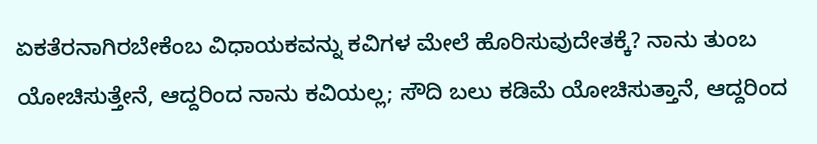ಏಕತೆರನಾಗಿರಬೇಕೆಂಬ ವಿಧಾಯಕವನ್ನು ಕವಿಗಳ ಮೇಲೆ ಹೊರಿಸುವುದೇತಕ್ಕೆ? ನಾನು ತುಂಬ ಯೋಚಿಸುತ್ತೇನೆ, ಆದ್ದರಿಂದ ನಾನು ಕವಿಯಲ್ಲ; ಸೌದಿ ಬಲು ಕಡಿಮೆ ಯೋಚಿಸುತ್ತಾನೆ, ಆದ್ದರಿಂದ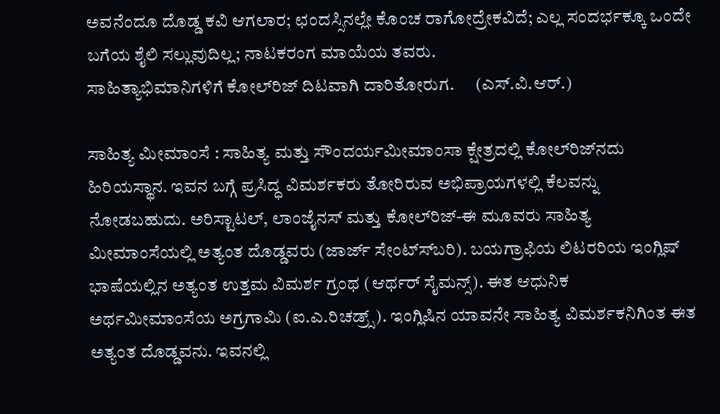ಅವನೆಂದೂ ದೊಡ್ಡ ಕವಿ ಆಗಲಾರ; ಛಂದಸ್ಸಿನಲ್ಲೇ ಕೊಂಚ ರಾಗೋದ್ರೇಕವಿದೆ; ಎಲ್ಲ ಸಂದರ್ಭಕ್ಕೂ ಒಂದೇ ಬಗೆಯ ಶೈಲಿ ಸಲ್ಲುವುದಿಲ್ಲ; ನಾಟಕರಂಗ ಮಾಯೆಯ ತವರು.
ಸಾಹಿತ್ಯಾಭಿಮಾನಿಗಳಿಗೆ ಕೋಲ್‍ರಿಜ್ ದಿಟವಾಗಿ ದಾರಿತೋರುಗ.      (ಎಸ್.ವಿ.ಆರ್.)

ಸಾಹಿತ್ಯ ಮೀಮಾಂಸೆ : ಸಾಹಿತ್ಯ ಮತ್ತು ಸೌಂದರ್ಯಮೀಮಾಂಸಾ ಕ್ಷೇತ್ರದಲ್ಲಿ ಕೋಲ್‍ರಿಜ್‍ನದು ಹಿರಿಯಸ್ಥಾನ. ಇವನ ಬಗ್ಗೆ ಪ್ರಸಿದ್ಧ ವಿಮರ್ಶಕರು ತೋರಿರುವ ಅಭಿಪ್ರಾಯಗಳಲ್ಲಿ ಕೆಲವನ್ನು ನೋಡಬಹುದು. ಅರಿಸ್ಟಾಟಲ್, ಲಾಂಜೈನಸ್ ಮತ್ತು ಕೋಲ್‍ರಿಜ್-ಈ ಮೂವರು ಸಾಹಿತ್ಯ ಮೀಮಾಂಸೆಯಲ್ಲಿ ಅತ್ಯಂತ ದೊಡ್ಡವರು (ಜಾರ್ಜ್ ಸೇಂಟ್ಸ್‍ಬರಿ). ಬಯಗ್ರಾಫಿಯ ಲಿಟರರಿಯ ಇಂಗ್ಲಿಷ್ ಭಾಷೆಯಲ್ಲಿನ ಅತ್ಯಂತ ಉತ್ತಮ ವಿಮರ್ಶ ಗ್ರಂಥ (ಆರ್ಥರ್ ಸೈಮನ್ಸ್). ಈತ ಆಧುನಿಕ ಅರ್ಥಮೀಮಾಂಸೆಯ ಅಗ್ರಗಾಮಿ (ಐ.ಎ.ರಿಚಡ್ರ್ಸ್). ಇಂಗ್ಲಿಷಿನ ಯಾವನೇ ಸಾಹಿತ್ಯ ವಿಮರ್ಶಕನಿಗಿಂತ ಈತ ಅತ್ಯಂತ ದೊಡ್ಡವನು. ಇವನಲ್ಲಿ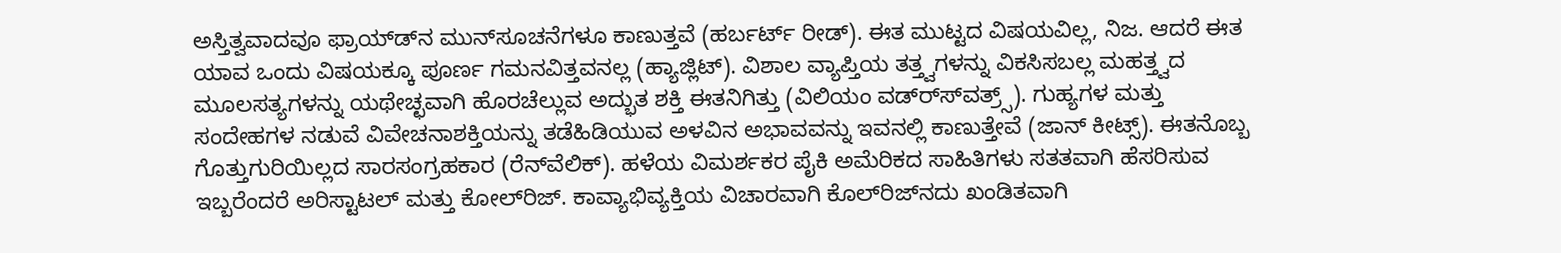ಅಸ್ತಿತ್ವವಾದವೂ ಫ್ರಾಯ್ಡ್‍ನ ಮುನ್‍ಸೂಚನೆಗಳೂ ಕಾಣುತ್ತವೆ (ಹರ್ಬರ್ಟ್ ರೀಡ್). ಈತ ಮುಟ್ಟದ ವಿಷಯವಿಲ್ಲ, ನಿಜ. ಆದರೆ ಈತ ಯಾವ ಒಂದು ವಿಷಯಕ್ಕೂ ಪೂರ್ಣ ಗಮನವಿತ್ತವನಲ್ಲ (ಹ್ಯಾಜ್ಲಿಟ್). ವಿಶಾಲ ವ್ಯಾಪ್ತಿಯ ತತ್ತ್ವಗಳನ್ನು ವಿಕಸಿಸಬಲ್ಲ ಮಹತ್ತ್ವದ ಮೂಲಸತ್ಯಗಳನ್ನು ಯಥೇಚ್ಛವಾಗಿ ಹೊರಚೆಲ್ಲುವ ಅದ್ಭುತ ಶಕ್ತಿ ಈತನಿಗಿತ್ತು (ವಿಲಿಯಂ ವಡ್ರ್ಸ್‍ವತ್ರ್ಸ್). ಗುಹ್ಯಗಳ ಮತ್ತು ಸಂದೇಹಗಳ ನಡುವೆ ವಿವೇಚನಾಶಕ್ತಿಯನ್ನು ತಡೆಹಿಡಿಯುವ ಅಳವಿನ ಅಭಾವವನ್ನು ಇವನಲ್ಲಿ ಕಾಣುತ್ತೇವೆ (ಜಾನ್ ಕೀಟ್ಸ್). ಈತನೊಬ್ಬ ಗೊತ್ತುಗುರಿಯಿಲ್ಲದ ಸಾರಸಂಗ್ರಹಕಾರ (ರೆನ್‍ವೆಲಿಕ್). ಹಳೆಯ ವಿಮರ್ಶಕರ ಪೈಕಿ ಅಮೆರಿಕದ ಸಾಹಿತಿಗಳು ಸತತವಾಗಿ ಹೆಸರಿಸುವ ಇಬ್ಬರೆಂದರೆ ಅರಿಸ್ಟಾಟಲ್ ಮತ್ತು ಕೋಲ್‍ರಿಜ್. ಕಾವ್ಯಾಭಿವ್ಯಕ್ತಿಯ ವಿಚಾರವಾಗಿ ಕೊಲ್‍ರಿಜ್‍ನದು ಖಂಡಿತವಾಗಿ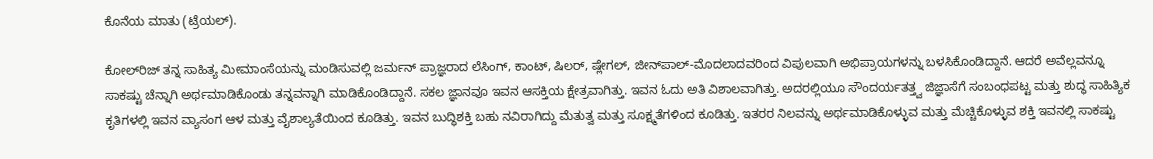ಕೊನೆಯ ಮಾತು (ಟ್ರೆಯಲ್).

ಕೋಲ್‍ರಿಜ್ ತನ್ನ ಸಾಹಿತ್ಯ ಮೀಮಾಂಸೆಯನ್ನು ಮಂಡಿಸುವಲ್ಲಿ ಜರ್ಮನ್ ಪ್ರಾಜ್ಞರಾದ ಲೆಸಿಂಗ್, ಕಾಂಟ್, ಷಿಲರ್, ಷ್ಲೇಗಲ್, ಜೀನ್‍ಪಾಲ್-ಮೊದಲಾದವರಿಂದ ವಿಪುಲವಾಗಿ ಅಭಿಪ್ರಾಯಗಳನ್ನು ಬಳಸಿಕೊಂಡಿದ್ದಾನೆ. ಆದರೆ ಅವೆಲ್ಲವನ್ನೂ ಸಾಕಷ್ಟು ಚೆನ್ನಾಗಿ ಅರ್ಥಮಾಡಿಕೊಂಡು ತನ್ನವನ್ನಾಗಿ ಮಾಡಿಕೊಂಡಿದ್ದಾನೆ. ಸಕಲ ಜ್ಞಾನವೂ ಇವನ ಆಸಕ್ತಿಯ ಕ್ಷೇತ್ರವಾಗಿತ್ತು. ಇವನ ಓದು ಅತಿ ವಿಶಾಲವಾಗಿತ್ತು. ಅದರಲ್ಲಿಯೂ ಸೌಂದರ್ಯತತ್ತ್ವ ಜಿಜ್ಞಾಸೆಗೆ ಸಂಬಂಧಪಟ್ಟ ಮತ್ತು ಶುದ್ಧ ಸಾಹಿತ್ಯಿಕ ಕೃತಿಗಳಲ್ಲಿ ಇವನ ವ್ಯಾಸಂಗ ಆಳ ಮತ್ತು ವೈಶಾಲ್ಯತೆಯಿಂದ ಕೂಡಿತ್ತು. ಇವನ ಬುದ್ಧಿಶಕ್ತಿ ಬಹು ನವಿರಾಗಿದ್ದು ಮೆತುತ್ವ ಮತ್ತು ಸೂಕ್ಷ್ಮತೆಗಳಿಂದ ಕೂಡಿತ್ತು. ಇತರರ ನಿಲವನ್ನು ಅರ್ಥಮಾಡಿಕೊಳ್ಳುವ ಮತ್ತು ಮೆಚ್ಚಿಕೊಳ್ಳುವ ಶಕ್ತಿ ಇವನಲ್ಲಿ ಸಾಕಷ್ಟು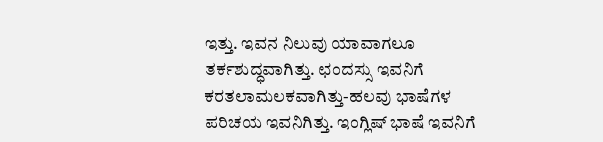ಇತ್ತು. ಇವನ ನಿಲುವು ಯಾವಾಗಲೂ ತರ್ಕಶುದ್ಧವಾಗಿತ್ತು. ಛಂದಸ್ಸು ಇವನಿಗೆ ಕರತಲಾಮಲಕವಾಗಿತ್ತು-ಹಲವು ಭಾಷೆಗಳ ಪರಿಚಯ ಇವನಿಗಿತ್ತು. ಇಂಗ್ಲಿಷ್ ಭಾಷೆ ಇವನಿಗೆ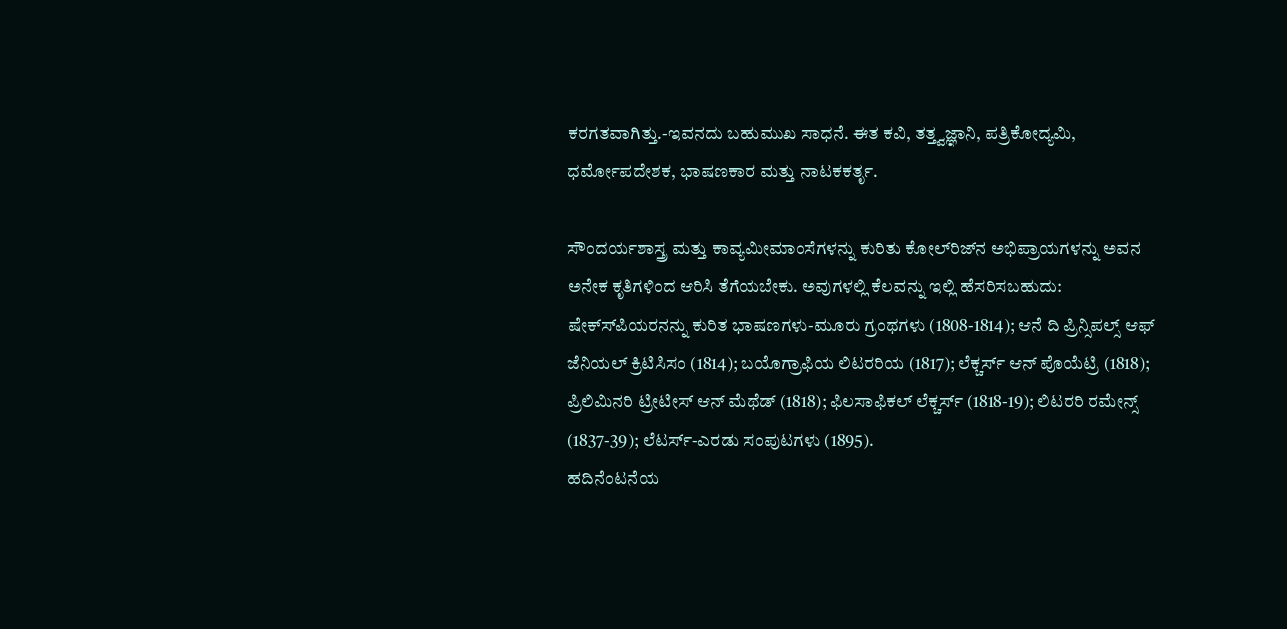ಕರಗತವಾಗಿತ್ತು.-ಇವನದು ಬಹುಮುಖ ಸಾಧನೆ. ಈತ ಕವಿ, ತತ್ತ್ವಜ್ಞಾನಿ, ಪತ್ರಿಕೋದ್ಯಮಿ, ಧರ್ಮೋಪದೇಶಕ, ಭಾಷಣಕಾರ ಮತ್ತು ನಾಟಕಕರ್ತೃ.

ಸೌಂದರ್ಯಶಾಸ್ತ್ರ ಮತ್ತು ಕಾವ್ಯಮೀಮಾಂಸೆಗಳನ್ನು ಕುರಿತು ಕೋಲ್‍ರಿಜ್‍ನ ಅಭಿಪ್ರಾಯಗಳನ್ನು ಅವನ ಅನೇಕ ಕೃತಿಗಳಿಂದ ಆರಿಸಿ ತೆಗೆಯಬೇಕು. ಅವುಗಳಲ್ಲಿ ಕೆಲವನ್ನು ಇಲ್ಲಿ ಹೆಸರಿಸಬಹುದು: ಷೇಕ್ಸ್‍ಪಿಯರನನ್ನು ಕುರಿತ ಭಾಷಣಗಳು-ಮೂರು ಗ್ರಂಥಗಳು (1808-1814); ಆನೆ ದಿ ಪ್ರಿನ್ಸಿಪಲ್ಸ್ ಆಫ್ ಜೆನಿಯಲ್ ಕ್ರಿಟಿಸಿಸಂ (1814); ಬಯೊಗ್ರಾಫಿಯ ಲಿಟರರಿಯ (1817); ಲೆಕ್ಚರ್ಸ್ ಆನ್ ಪೊಯೆಟ್ರಿ (1818); ಪ್ರಿಲಿಮಿನರಿ ಟ್ರೀಟೀಸ್ ಆನ್ ಮೆಥೆಡ್ (1818); ಫಿಲಸಾಫಿಕಲ್ ಲೆಕ್ಚರ್ಸ್ (1818-19); ಲಿಟರರಿ ರಮೇನ್ಸ್ (1837-39); ಲೆಟರ್ಸ್-ಎರಡು ಸಂಪುಟಗಳು (1895).
ಹದಿನೆಂಟನೆಯ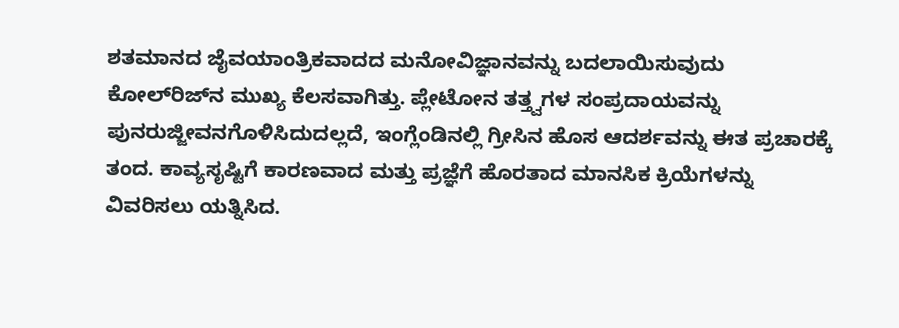ಶತಮಾನದ ಜೈವಯಾಂತ್ರಿಕವಾದದ ಮನೋವಿಜ್ಞಾನವನ್ನು ಬದಲಾಯಿಸುವುದು ಕೋಲ್‍ರಿಜ್‍ನ ಮುಖ್ಯ ಕೆಲಸವಾಗಿತ್ತು. ಪ್ಲೇಟೋನ ತತ್ತ್ವಗಳ ಸಂಪ್ರದಾಯವನ್ನು ಪುನರುಜ್ಜೀವನಗೊಳಿಸಿದುದಲ್ಲದೆ, ಇಂಗ್ಲೆಂಡಿನಲ್ಲಿ ಗ್ರೀಸಿನ ಹೊಸ ಆದರ್ಶವನ್ನು ಈತ ಪ್ರಚಾರಕ್ಕೆ ತಂದ. ಕಾವ್ಯಸೃಷ್ಟಿಗೆ ಕಾರಣವಾದ ಮತ್ತು ಪ್ರಜ್ಞೆಗೆ ಹೊರತಾದ ಮಾನಸಿಕ ಕ್ರಿಯೆಗಳನ್ನು ವಿವರಿಸಲು ಯತ್ನಿಸಿದ.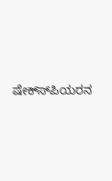ಷೇಕ್ಸ್‍ಪಿಯರನ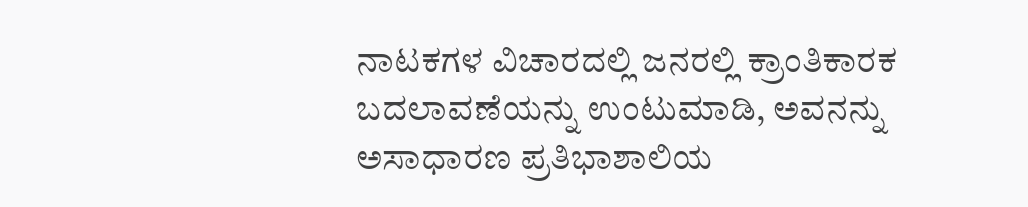ನಾಟಕಗಳ ವಿಚಾರದಲ್ಲಿ ಜನರಲ್ಲಿ ಕ್ರಾಂತಿಕಾರಕ ಬದಲಾವಣೆಯನ್ನು ಉಂಟುಮಾಡಿ, ಅವನನ್ನು ಅಸಾಧಾರಣ ಪ್ರತಿಭಾಶಾಲಿಯ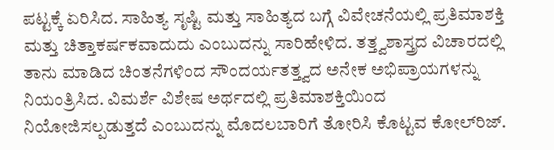ಪಟ್ಟಕ್ಕೆ ಏರಿಸಿದ. ಸಾಹಿತ್ಯ ಸೃಷ್ಟಿ ಮತ್ತು ಸಾಹಿತ್ಯದ ಬಗ್ಗೆ ವಿವೇಚನೆಯಲ್ಲಿ ಪ್ರತಿಮಾಶಕ್ತಿ ಮತ್ತು ಚಿತ್ತಾಕರ್ಷಕವಾದುದು ಎಂಬುದನ್ನು ಸಾರಿಹೇಳಿದ. ತತ್ತ್ವಶಾಸ್ತ್ರದ ವಿಚಾರದಲ್ಲಿ ತಾನು ಮಾಡಿದ ಚಿಂತನೆಗಳಿಂದ ಸೌಂದರ್ಯತತ್ತ್ವದ ಅನೇಕ ಅಭಿಪ್ರಾಯಗಳನ್ನು ನಿಯಂತ್ರಿಸಿದ. ವಿಮರ್ಶೆ ವಿಶೇಷ ಅರ್ಥದಲ್ಲಿ ಪ್ರತಿಮಾಶಕ್ತಿಯಿಂದ ನಿಯೋಜಿಸಲ್ಪಡುತ್ತದೆ ಎಂಬುದನ್ನು ಮೊದಲಬಾರಿಗೆ ತೋರಿಸಿ ಕೊಟ್ಟವ ಕೋಲ್‍ರಿಜ್.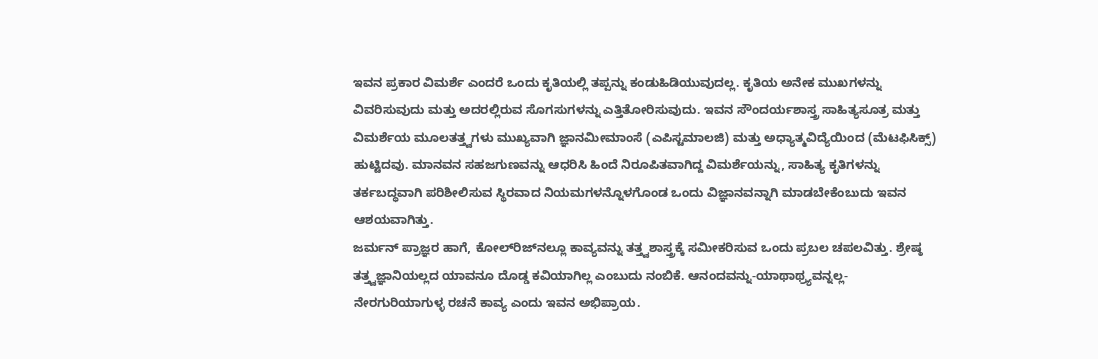ಇವನ ಪ್ರಕಾರ ವಿಮರ್ಶೆ ಎಂದರೆ ಒಂದು ಕೃತಿಯಲ್ಲಿ ತಪ್ಪನ್ನು ಕಂಡುಹಿಡಿಯುವುದಲ್ಲ. ಕೃತಿಯ ಅನೇಕ ಮುಖಗಳನ್ನು ವಿವರಿಸುವುದು ಮತ್ತು ಅದರಲ್ಲಿರುವ ಸೊಗಸುಗಳನ್ನು ಎತ್ತಿತೋರಿಸುವುದು. ಇವನ ಸೌಂದರ್ಯಶಾಸ್ತ್ರ ಸಾಹಿತ್ಯಸೂತ್ರ ಮತ್ತು ವಿಮರ್ಶೆಯ ಮೂಲತತ್ತ್ವಗಳು ಮುಖ್ಯವಾಗಿ ಜ್ಞಾನಮೀಮಾಂಸೆ (ಎಪಿಸ್ಟಮಾಲಜಿ) ಮತ್ತು ಅಧ್ಯಾತ್ಮವಿದ್ಯೆಯಿಂದ (ಮೆಟಫಿಸಿಕ್ಸ್) ಹುಟ್ಟಿದವು. ಮಾನವನ ಸಹಜಗುಣವನ್ನು ಆಧರಿಸಿ ಹಿಂದೆ ನಿರೂಪಿತವಾಗಿದ್ದ ವಿಮರ್ಶೆಯನ್ನು, ಸಾಹಿತ್ಯ ಕೃತಿಗಳನ್ನು ತರ್ಕಬದ್ಧವಾಗಿ ಪರಿಶೀಲಿಸುವ ಸ್ಥಿರವಾದ ನಿಯಮಗಳನ್ನೊಳಗೊಂಡ ಒಂದು ವಿಜ್ಞಾನವನ್ನಾಗಿ ಮಾಡಬೇಕೆಂಬುದು ಇವನ ಆಶಯವಾಗಿತ್ತು.
ಜರ್ಮನ್ ಪ್ರಾಜ್ಞರ ಹಾಗೆ, ಕೋಲ್‍ರಿಜ್‍ನಲ್ಲೂ ಕಾವ್ಯವನ್ನು ತತ್ತ್ವಶಾಸ್ತ್ರಕ್ಕೆ ಸಮೀಕರಿಸುವ ಒಂದು ಪ್ರಬಲ ಚಪಲವಿತ್ತು. ಶ್ರೇಷ್ಠ ತತ್ತ್ವಜ್ಞಾನಿಯಲ್ಲದ ಯಾವನೂ ದೊಡ್ಡ ಕವಿಯಾಗಿಲ್ಲ ಎಂಬುದು ನಂಬಿಕೆ. ಆನಂದವನ್ನು-ಯಾಥಾಥ್ರ್ಯವನ್ನಲ್ಲ-ನೇರಗುರಿಯಾಗುಳ್ಳ ರಚನೆ ಕಾವ್ಯ ಎಂದು ಇವನ ಅಭಿಪ್ರಾಯ.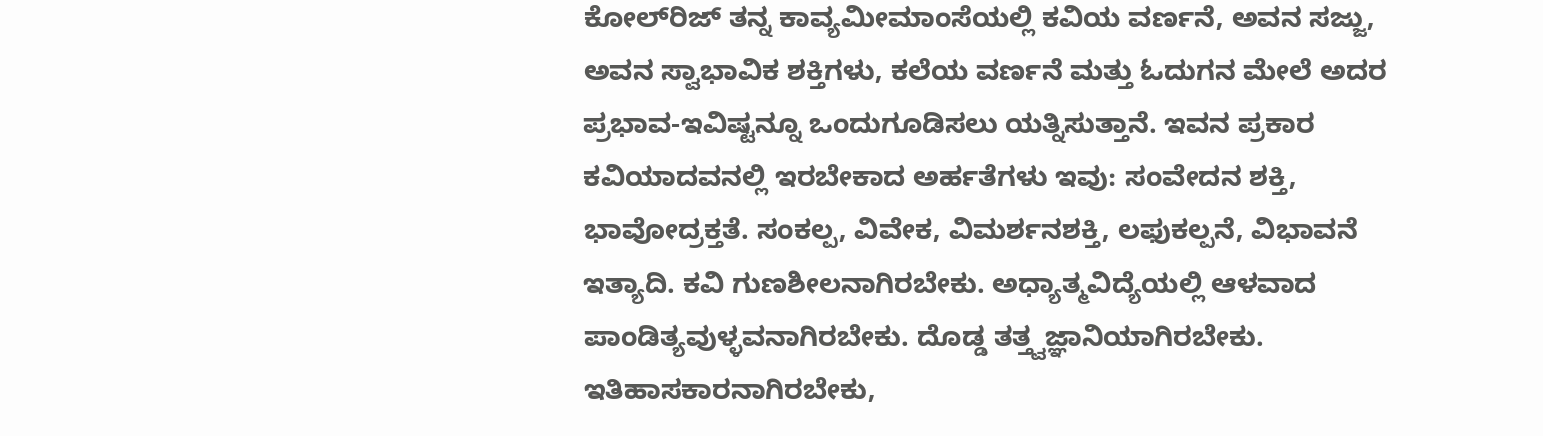ಕೋಲ್‍ರಿಜ್ ತನ್ನ ಕಾವ್ಯಮೀಮಾಂಸೆಯಲ್ಲಿ ಕವಿಯ ವರ್ಣನೆ, ಅವನ ಸಜ್ಜು, ಅವನ ಸ್ವಾಭಾವಿಕ ಶಕ್ತಿಗಳು, ಕಲೆಯ ವರ್ಣನೆ ಮತ್ತು ಓದುಗನ ಮೇಲೆ ಅದರ ಪ್ರಭಾವ-ಇವಿಷ್ಟನ್ನೂ ಒಂದುಗೂಡಿಸಲು ಯತ್ನಿಸುತ್ತಾನೆ. ಇವನ ಪ್ರಕಾರ ಕವಿಯಾದವನಲ್ಲಿ ಇರಬೇಕಾದ ಅರ್ಹತೆಗಳು ಇವು: ಸಂವೇದನ ಶಕ್ತಿ, ಭಾವೋದ್ರಕ್ತತೆ. ಸಂಕಲ್ಪ, ವಿವೇಕ, ವಿಮರ್ಶನಶಕ್ತಿ, ಲಫುಕಲ್ಪನೆ, ವಿಭಾವನೆ ಇತ್ಯಾದಿ. ಕವಿ ಗುಣಶೀಲನಾಗಿರಬೇಕು. ಅಧ್ಯಾತ್ಮವಿದ್ಯೆಯಲ್ಲಿ ಆಳವಾದ ಪಾಂಡಿತ್ಯವುಳ್ಳವನಾಗಿರಬೇಕು. ದೊಡ್ಡ ತತ್ತ್ವಜ್ಞಾನಿಯಾಗಿರಬೇಕು. ಇತಿಹಾಸಕಾರನಾಗಿರಬೇಕು,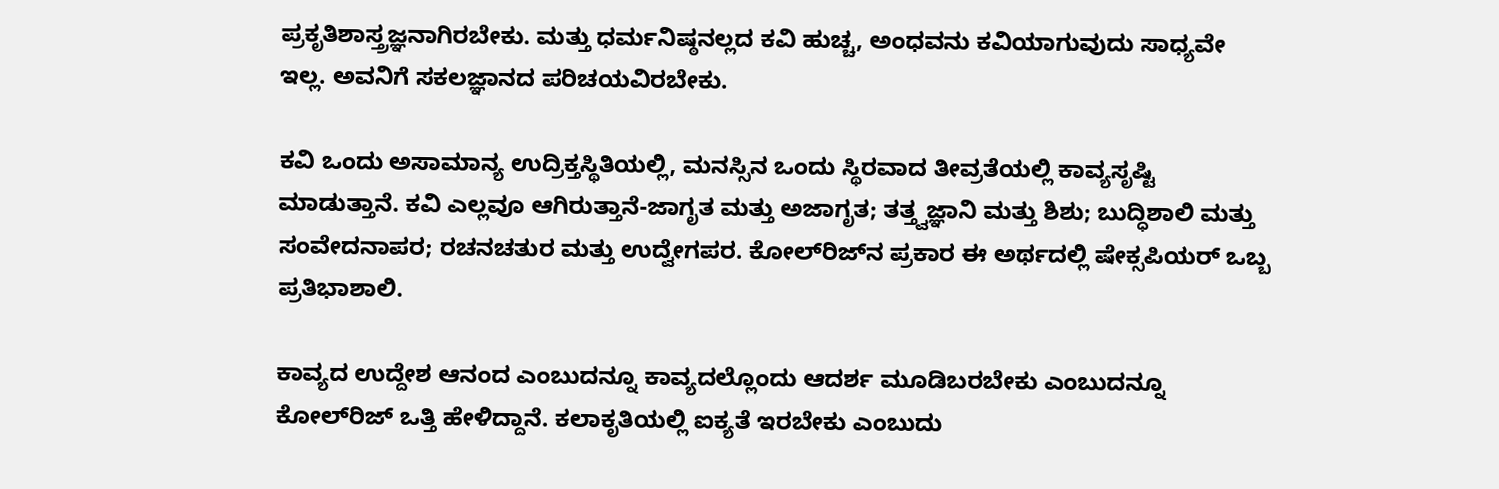ಪ್ರಕೃತಿಶಾಸ್ತ್ರಜ್ಞನಾಗಿರಬೇಕು. ಮತ್ತು ಧರ್ಮನಿಷ್ಠನಲ್ಲದ ಕವಿ ಹುಚ್ಚ, ಅಂಧವನು ಕವಿಯಾಗುವುದು ಸಾಧ್ಯವೇ ಇಲ್ಲ. ಅವನಿಗೆ ಸಕಲಜ್ಞಾನದ ಪರಿಚಯವಿರಬೇಕು.

ಕವಿ ಒಂದು ಅಸಾಮಾನ್ಯ ಉದ್ರಿಕ್ತಸ್ಥಿತಿಯಲ್ಲಿ, ಮನಸ್ಸಿನ ಒಂದು ಸ್ಥಿರವಾದ ತೀವ್ರತೆಯಲ್ಲಿ ಕಾವ್ಯಸೃಷ್ಟಿ ಮಾಡುತ್ತಾನೆ. ಕವಿ ಎಲ್ಲವೂ ಆಗಿರುತ್ತಾನೆ-ಜಾಗೃತ ಮತ್ತು ಅಜಾಗೃತ; ತತ್ತ್ವಜ್ಞಾನಿ ಮತ್ತು ಶಿಶು; ಬುದ್ಧಿಶಾಲಿ ಮತ್ತು ಸಂವೇದನಾಪರ; ರಚನಚತುರ ಮತ್ತು ಉದ್ವೇಗಪರ. ಕೋಲ್‍ರಿಜ್‍ನ ಪ್ರಕಾರ ಈ ಅರ್ಥದಲ್ಲಿ ಷೇಕ್ಸಪಿಯರ್ ಒಬ್ಬ ಪ್ರತಿಭಾಶಾಲಿ.

ಕಾವ್ಯದ ಉದ್ದೇಶ ಆನಂದ ಎಂಬುದನ್ನೂ ಕಾವ್ಯದಲ್ಲೊಂದು ಆದರ್ಶ ಮೂಡಿಬರಬೇಕು ಎಂಬುದನ್ನೂ ಕೋಲ್‍ರಿಜ್ ಒತ್ತಿ ಹೇಳಿದ್ದಾನೆ. ಕಲಾಕೃತಿಯಲ್ಲಿ ಐಕ್ಯತೆ ಇರಬೇಕು ಎಂಬುದು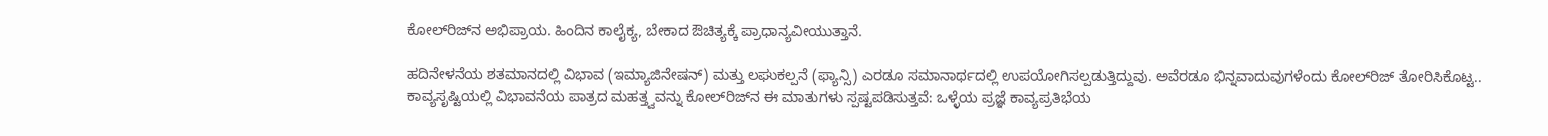ಕೋಲ್‍ರಿಜ್‍ನ ಅಭಿಪ್ರಾಯ. ಹಿಂದಿನ ಕಾಲೈಕ್ಯ, ಬೇಕಾದ ಔಚಿತ್ಯಕ್ಕೆ ಪ್ರಾಧಾನ್ಯವೀಯುತ್ತಾನೆ.

ಹದಿನೇಳನೆಯ ಶತಮಾನದಲ್ಲಿ ವಿಭಾವ (ಇಮ್ಯಾಜಿನೇಷನ್) ಮತ್ತು ಲಘುಕಲ್ಪನೆ (ಫ್ಯಾನ್ಸಿ) ಎರಡೂ ಸಮಾನಾರ್ಥದಲ್ಲಿ ಉಪಯೋಗಿಸಲ್ಪಡುತ್ತಿದ್ದುವು. ಅವೆರಡೂ ಭಿನ್ನವಾದುವುಗಳೆಂದು ಕೋಲ್‍ರಿಜ್ ತೋರಿಸಿಕೊಟ್ಟ..
ಕಾವ್ಯಸೃಷ್ಟಿಯಲ್ಲಿ ವಿಭಾವನೆಯ ಪಾತ್ರದ ಮಹತ್ತ್ವವನ್ನು ಕೋಲ್‍ರಿಜ್‍ನ ಈ ಮಾತುಗಳು ಸ್ಪಷ್ಟಪಡಿಸುತ್ತವೆ: ಒಳ್ಳೆಯ ಪ್ರಜ್ಞೆ ಕಾವ್ಯಪ್ರತಿಭೆಯ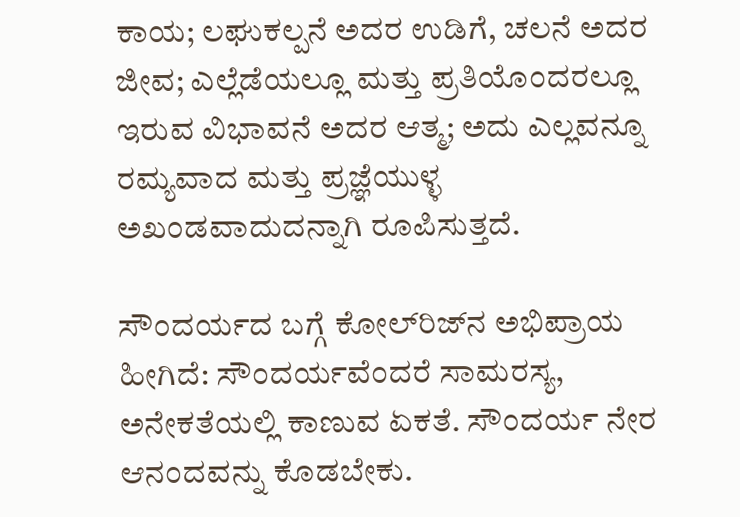ಕಾಯ; ಲಘುಕಲ್ಪನೆ ಅದರ ಉಡಿಗೆ, ಚಲನೆ ಅದರ ಜೀವ; ಎಲ್ಲೆಡೆಯಲ್ಲೂ ಮತ್ತು ಪ್ರತಿಯೊಂದರಲ್ಲೂ ಇರುವ ವಿಭಾವನೆ ಅದರ ಆತ್ಮ; ಅದು ಎಲ್ಲವನ್ನೂ ರಮ್ಯವಾದ ಮತ್ತು ಪ್ರಜ್ಞೆಯುಳ್ಳ ಅಖಂಡವಾದುದನ್ನಾಗಿ ರೂಪಿಸುತ್ತದೆ.

ಸೌಂದರ್ಯದ ಬಗ್ಗೆ ಕೋಲ್‍ರಿಜ್‍ನ ಅಭಿಪ್ರಾಯ ಹೀಗಿದೆ: ಸೌಂದರ್ಯವೆಂದರೆ ಸಾಮರಸ್ಯ, ಅನೇಕತೆಯಲ್ಲಿ ಕಾಣುವ ಏಕತೆ. ಸೌಂದರ್ಯ ನೇರ ಆನಂದವನ್ನು ಕೊಡಬೇಕು.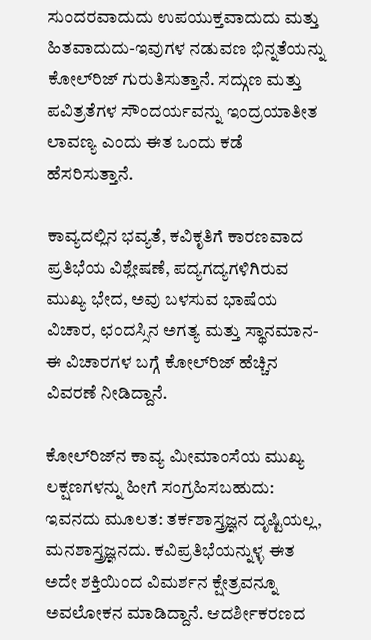ಸುಂದರವಾದುದು ಉಪಯುಕ್ತವಾದುದು ಮತ್ತು ಹಿತವಾದುದು-ಇವುಗಳ ನಡುವಣ ಭಿನ್ನತೆಯನ್ನು ಕೋಲ್‍ರಿಜ್ ಗುರುತಿಸುತ್ತಾನೆ. ಸದ್ಗುಣ ಮತ್ತು ಪವಿತ್ರತೆಗಳ ಸೌಂದರ್ಯವನ್ನು ಇಂದ್ರಯಾತೀತ ಲಾವಣ್ಯ ಎಂದು ಈತ ಒಂದು ಕಡೆ ಹೆಸರಿಸುತ್ತಾನೆ.

ಕಾವ್ಯದಲ್ಲಿನ ಭವ್ಯತೆ, ಕವಿಕೃತಿಗೆ ಕಾರಣವಾದ ಪ್ರತಿಭೆಯ ವಿಶ್ಲೇಷಣೆ, ಪದ್ಯಗದ್ಯಗಳಿಗಿರುವ ಮುಖ್ಯ ಭೇದ, ಅವು ಬಳಸುವ ಭಾಷೆಯ ವಿಚಾರ, ಛಂದಸ್ಸಿನ ಅಗತ್ಯ ಮತ್ತು ಸ್ಥಾನಮಾನ-ಈ ವಿಚಾರಗಳ ಬಗ್ಗೆ ಕೋಲ್‍ರಿಜ್ ಹೆಚ್ಚಿನ ವಿವರಣೆ ನೀಡಿದ್ದಾನೆ.

ಕೋಲ್‍ರಿಜ್‍ನ ಕಾವ್ಯ ಮೀಮಾಂಸೆಯ ಮುಖ್ಯ ಲಕ್ಷಣಗಳನ್ನು ಹೀಗೆ ಸಂಗ್ರಹಿಸಬಹುದು: ಇವನದು ಮೂಲತ: ತರ್ಕಶಾಸ್ತ್ರಜ್ಞನ ದೃಷ್ಟಿಯಲ್ಲ, ಮನಶಾಸ್ತ್ರಜ್ಞನದು. ಕವಿಪ್ರತಿಭೆಯನ್ನುಳ್ಳ ಈತ ಅದೇ ಶಕ್ತಿಯಿಂದ ವಿಮರ್ಶನ ಕ್ಷೇತ್ರವನ್ನೂ ಅವಲೋಕನ ಮಾಡಿದ್ದಾನೆ. ಆದರ್ಶೀಕರಣದ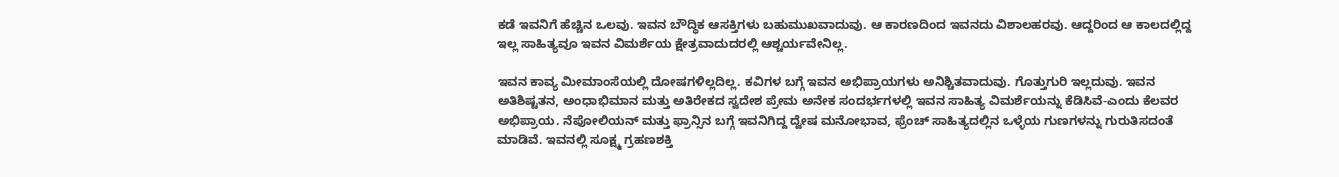ಕಡೆ ಇವನಿಗೆ ಹೆಚ್ಚಿನ ಒಲವು. ಇವನ ಬೌದ್ಧಿಕ ಆಸಕ್ತಿಗಳು ಬಹುಮುಖವಾದುವು. ಆ ಕಾರಣದಿಂದ ಇವನದು ವಿಶಾಲಹರವು. ಆದ್ದರಿಂದ ಆ ಕಾಲದಲ್ಲಿದ್ದ ಇಲ್ಲ ಸಾಹಿತ್ಯವೂ ಇವನ ವಿಮರ್ಶೆಯ ಕ್ಷೇತ್ರವಾದುದರಲ್ಲಿ ಆಶ್ಚರ್ಯವೇನಿಲ್ಲ.

ಇವನ ಕಾವ್ಯ ಮೀಮಾಂಸೆಯಲ್ಲಿ ದೋಷಗಳಿಲ್ಲದಿಲ್ಲ. ಕವಿಗಳ ಬಗ್ಗೆ ಇವನ ಅಭಿಪ್ರಾಯಗಳು ಅನಿಶ್ಚಿತವಾದುವು. ಗೊತ್ತುಗುರಿ ಇಲ್ಲದುವು. ಇವನ ಅತಿಶಿಷ್ಟತನ, ಅಂಧಾಭಿಮಾನ ಮತ್ತು ಅತಿರೇಕದ ಸ್ವದೇಶ ಪ್ರೇಮ ಅನೇಕ ಸಂದರ್ಭಗಳಲ್ಲಿ ಇವನ ಸಾಹಿತ್ಯ ವಿಮರ್ಶೆಯನ್ನು ಕೆಡಿಸಿವೆ-ಎಂದು ಕೆಲವರ ಅಭಿಪ್ರಾಯ. ನೆಪೋಲಿಯನ್ ಮತ್ತು ಫ್ರಾನ್ಸಿನ ಬಗ್ಗೆ ಇವನಿಗಿದ್ದ ದ್ವೇಷ ಮನೋಭಾವ, ಫ್ರೆಂಚ್ ಸಾಹಿತ್ಯದಲ್ಲಿನ ಒಳ್ಳೆಯ ಗುಣಗಳನ್ನು ಗುರುತಿಸದಂತೆ ಮಾಡಿವೆ. ಇವನಲ್ಲಿ ಸೂಕ್ಷ್ಮ ಗ್ರಹಣಶಕ್ತಿ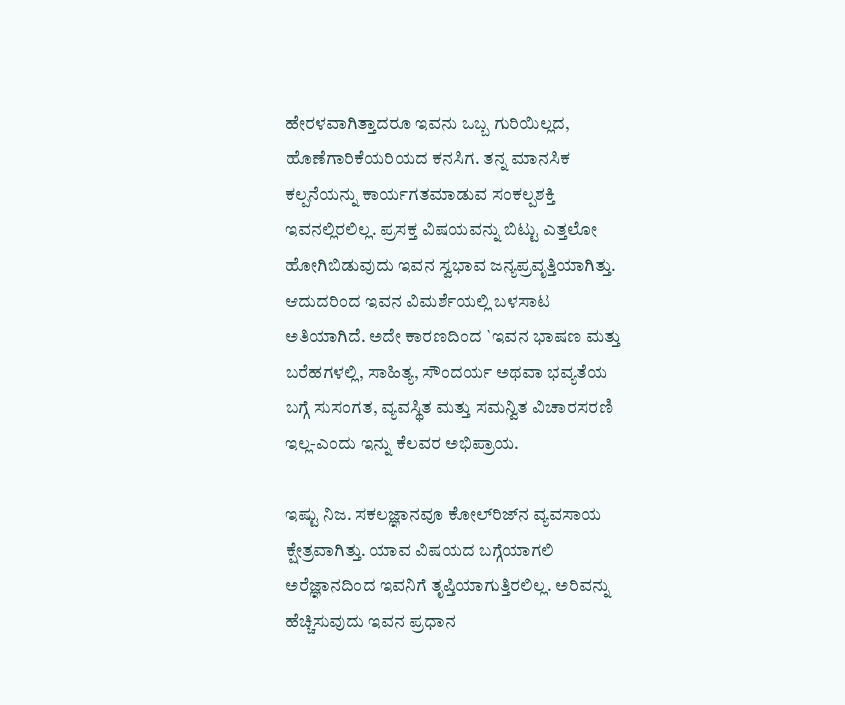ಹೇರಳವಾಗಿತ್ತಾದರೂ ಇವನು ಒಬ್ಬ ಗುರಿಯಿಲ್ಲದ, ಹೊಣೆಗಾರಿಕೆಯರಿಯದ ಕನಸಿಗ. ತನ್ನ ಮಾನಸಿಕ ಕಲ್ಪನೆಯನ್ನು ಕಾರ್ಯಗತಮಾಡುವ ಸಂಕಲ್ಪಶಕ್ತಿ ಇವನಲ್ಲಿರಲಿಲ್ಲ. ಪ್ರಸಕ್ತ ವಿಷಯವನ್ನು ಬಿಟ್ಟು ಎತ್ತಲೋ ಹೋಗಿಬಿಡುವುದು ಇವನ ಸ್ವಭಾವ ಜನ್ಯಪ್ರವೃತ್ತಿಯಾಗಿತ್ತು. ಆದುದರಿಂದ ಇವನ ವಿಮರ್ಶೆಯಲ್ಲಿ ಬಳಸಾಟ ಅತಿಯಾಗಿದೆ. ಅದೇ ಕಾರಣದಿಂದ `ಇವನ ಭಾಷಣ ಮತ್ತು ಬರೆಹಗಳಲ್ಲಿ, ಸಾಹಿತ್ಯ, ಸೌಂದರ್ಯ ಅಥವಾ ಭವ್ಯತೆಯ ಬಗ್ಗೆ ಸುಸಂಗತ, ವ್ಯವಸ್ಥಿತ ಮತ್ತು ಸಮನ್ವಿತ ವಿಚಾರಸರಣಿ ಇಲ್ಲ-ಎಂದು ಇನ್ನು ಕೆಲವರ ಅಭಿಪ್ರಾಯ.

ಇಷ್ಟು ನಿಜ. ಸಕಲಜ್ಞಾನವೂ ಕೋಲ್‍ರಿಜ್‍ನ ವ್ಯವಸಾಯ ಕ್ಷೇತ್ರವಾಗಿತ್ತು. ಯಾವ ವಿಷಯದ ಬಗ್ಗೆಯಾಗಲಿ ಅರೆಜ್ಞಾನದಿಂದ ಇವನಿಗೆ ತೃಪ್ತಿಯಾಗುತ್ತಿರಲಿಲ್ಲ. ಅರಿವನ್ನು ಹೆಚ್ಚಿಸುವುದು ಇವನ ಪ್ರಧಾನ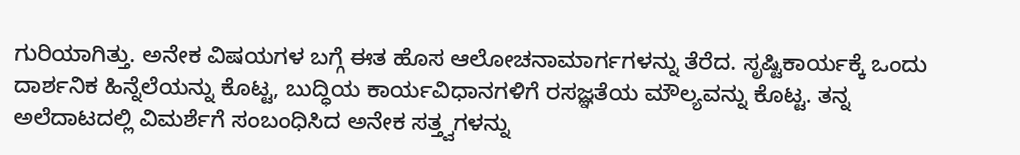ಗುರಿಯಾಗಿತ್ತು. ಅನೇಕ ವಿಷಯಗಳ ಬಗ್ಗೆ ಈತ ಹೊಸ ಆಲೋಚನಾಮಾರ್ಗಗಳನ್ನು ತೆರೆದ. ಸೃಷ್ಟಿಕಾರ್ಯಕ್ಕೆ ಒಂದು ದಾರ್ಶನಿಕ ಹಿನ್ನೆಲೆಯನ್ನು ಕೊಟ್ಟ, ಬುದ್ಧಿಯ ಕಾರ್ಯವಿಧಾನಗಳಿಗೆ ರಸಜ್ಞತೆಯ ಮೌಲ್ಯವನ್ನು ಕೊಟ್ಟ. ತನ್ನ ಅಲೆದಾಟದಲ್ಲಿ ವಿಮರ್ಶೆಗೆ ಸಂಬಂಧಿಸಿದ ಅನೇಕ ಸತ್ತ್ವಗಳನ್ನು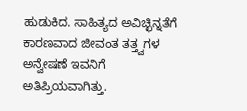ಹುಡುಕಿದ. ಸಾಹಿತ್ಯದ ಅವಿಚ್ಛಿನ್ನತೆಗೆ ಕಾರಣವಾದ ಜೀವಂತ ತತ್ತ್ವಗಳ ಅನ್ವೇಷಣೆ ಇವನಿಗೆ ಅತಿಪ್ರಿಯವಾಗಿತ್ತು.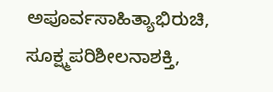ಅಪೂರ್ವಸಾಹಿತ್ಯಾಭಿರುಚಿ, ಸೂಕ್ಷ್ಮಪರಿಶೀಲನಾಶಕ್ತಿ,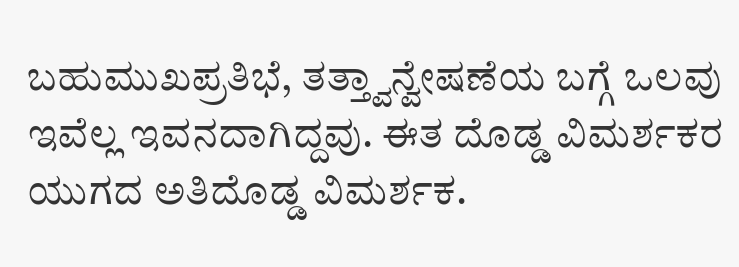ಬಹುಮುಖಪ್ರತಿಭೆ, ತತ್ತ್ವಾನ್ವೇಷಣೆಯ ಬಗ್ಗೆ ಒಲವು ಇವೆಲ್ಲ ಇವನದಾಗಿದ್ದವು. ಈತ ದೊಡ್ಡ ವಿಮರ್ಶಕರ ಯುಗದ ಅತಿದೊಡ್ಡ ವಿಮರ್ಶಕ.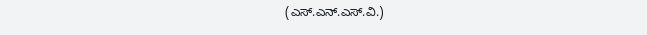(ಎಸ್.ಎನ್.ಎಸ್.ವಿ.)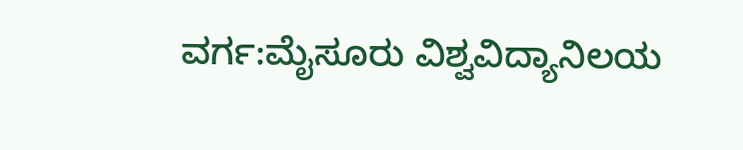ವರ್ಗ:ಮೈಸೂರು ವಿಶ್ವವಿದ್ಯಾನಿಲಯ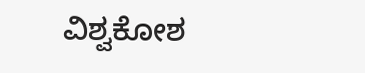ವಿಶ್ವಕೋಶ